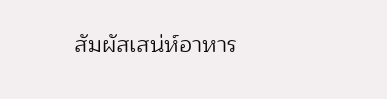สัมผัสเสน่ห์อาหาร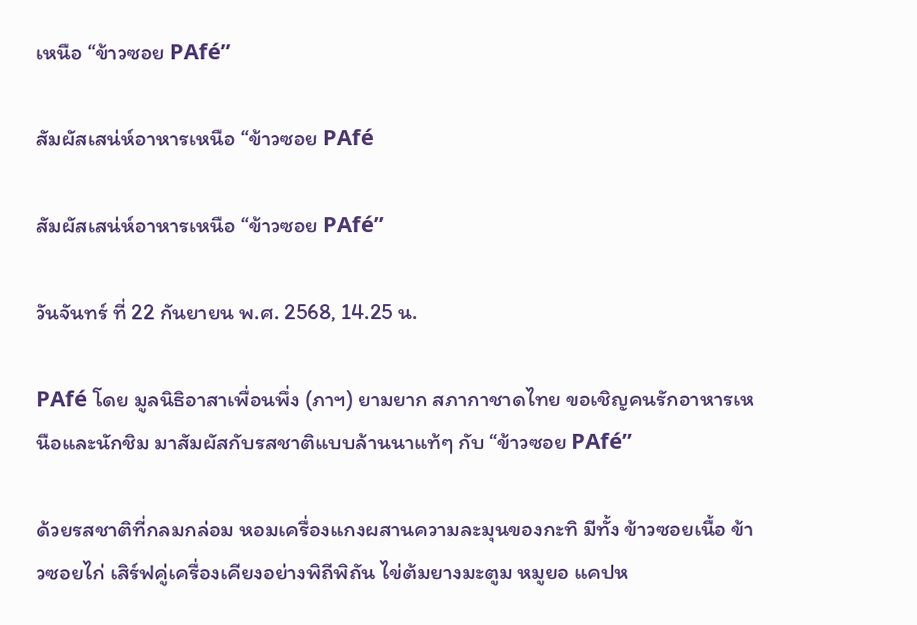เหนือ “ข้าวซอย PAfé”

สัมผัสเสน่ห์อาหารเหนือ “ข้าวซอย PAfé

สัมผัสเสน่ห์อาหารเหนือ “ข้าวซอย PAfé”

วันจันทร์ ที่ 22 กันยายน พ.ศ. 2568, 14.25 น.

PAfé โดย มูลนิธิอาสาเพื่อนพึ่ง (ภาฯ) ยามยาก สภากาชาดไทย ขอเชิญคนรักอาหารเหนือและนักชิม มาสัมผัสกับรสชาติแบบล้านนาแท้ๆ กับ “ข้าวซอย PAfé”

ด้วยรสชาติที่กลมกล่อม หอมเครื่องแกงผสานความละมุนของกะทิ มีทั้ง ข้าวซอยเนื้อ ข้าวซอยไก่ เสิร์ฟคู่เครื่องเคียงอย่างพิถีพิถัน ไข่ต้มยางมะตูม หมูยอ แคปห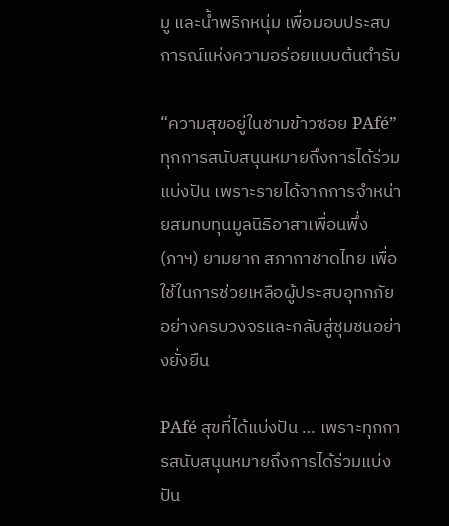มู และน้ำพริกหนุ่ม เพื่อมอบประสบการณ์แห่งความอร่อยแบบต้นตำรับ

“ความสุขอยู่ในชามข้าวซอย PAfé” ทุกการสนับสนุนหมายถึงการได้ร่วมแบ่งปัน เพราะรายได้จากการจำหน่ายสมทบทุนมูลนิธิอาสาเพื่อนพึ่ง (ภาฯ) ยามยาก สภากาชาดไทย เพื่อใช้ในการช่วยเหลือผู้ประสบอุทกภัยอย่างครบวงจรและกลับสู่ชุมชนอย่างยั่งยืน

PAfé สุขที่ได้แบ่งปัน … เพราะทุกการสนับสนุนหมายถึงการได้ร่วมแบ่งปัน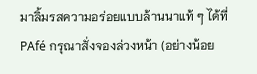มาลิ้มรสความอร่อยแบบล้านนาแท้ ๆ ได้ที่ PAfé กรุณาสั่งจองล่วงหน้า (อย่างน้อย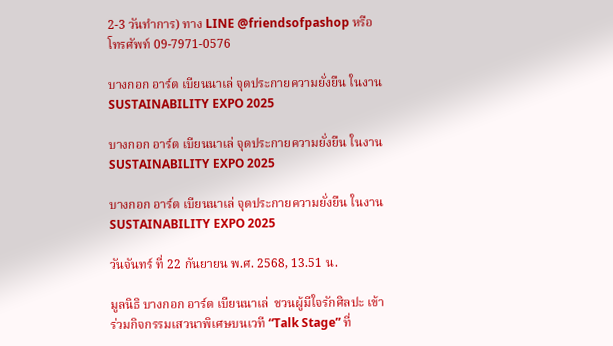2-3 วันทำการ) ทาง LINE @friendsofpashop หรือโทรศัพท์ 09-7971-0576

บางกอก อาร์ต เบียนนาเล่ จุดประกายความยั่งยืน ในงาน SUSTAINABILITY EXPO 2025

บางกอก อาร์ต เบียนนาเล่ จุดประกายความยั่งยืน ในงาน SUSTAINABILITY EXPO 2025

บางกอก อาร์ต เบียนนาเล่ จุดประกายความยั่งยืน ในงาน SUSTAINABILITY EXPO 2025

วันจันทร์ ที่ 22 กันยายน พ.ศ. 2568, 13.51 น.

มูลนิธิ บางกอก อาร์ต เบียนนาเล่  ชวนผู้มีใจรักศิลปะ เข้าร่วมกิจกรรมเสวนาพิเศษบนเวที “Talk Stage” ที่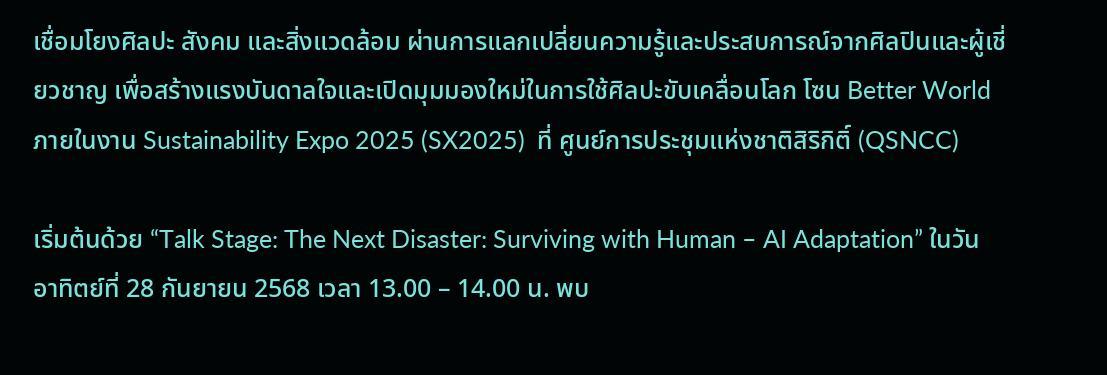เชื่อมโยงศิลปะ สังคม และสิ่งแวดล้อม ผ่านการแลกเปลี่ยนความรู้และประสบการณ์จากศิลปินและผู้เชี่ยวชาญ เพื่อสร้างแรงบันดาลใจและเปิดมุมมองใหม่ในการใช้ศิลปะขับเคลื่อนโลก โซน Better World ภายในงาน Sustainability Expo 2025 (SX2025)  ที่ ศูนย์การประชุมแห่งชาติสิริกิติ์ (QSNCC)

เริ่มต้นด้วย “Talk Stage: The Next Disaster: Surviving with Human – AI Adaptation” ในวันอาทิตย์ที่ 28 กันยายน 2568 เวลา 13.00 – 14.00 น. พบ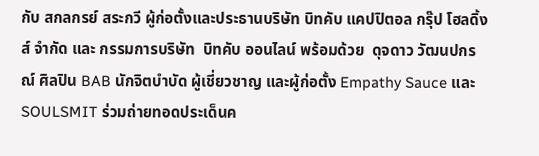กับ สกลกรย์ สระกวี ผู้ก่อตั้งและประธานบริษัท บิทคับ แคปปิตอล กรุ๊ป โฮลดิ้งส์ จำกัด และ กรรมการบริษัท  บิทคับ ออนไลน์ พร้อมด้วย  ดุจดาว วัฒนปกรณ์ ศิลปิน BAB นักจิตบำบัด ผู้เชี่ยวชาญ และผู้ก่อตั้ง Empathy Sauce และ SOULSMIT ร่วมถ่ายทอดประเด็นค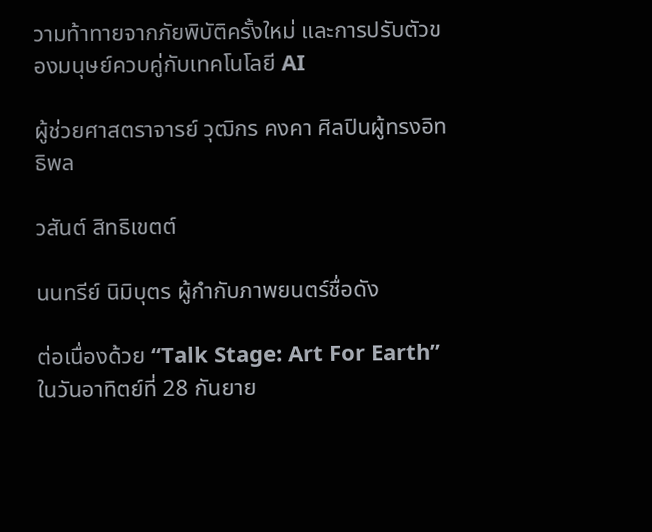วามท้าทายจากภัยพิบัติครั้งใหม่ และการปรับตัวของมนุษย์ควบคู่กับเทคโนโลยี AI

ผู้ช่วยศาสตราจารย์ วุฒิกร คงคา ศิลปินผู้ทรงอิทธิพล

วสันต์ สิทธิเขตต์

นนทรีย์ นิมิบุตร ผู้กำกับภาพยนตร์ชื่อดัง

ต่อเนื่องด้วย “Talk Stage: Art For Earth” ในวันอาทิตย์ที่ 28 กันยาย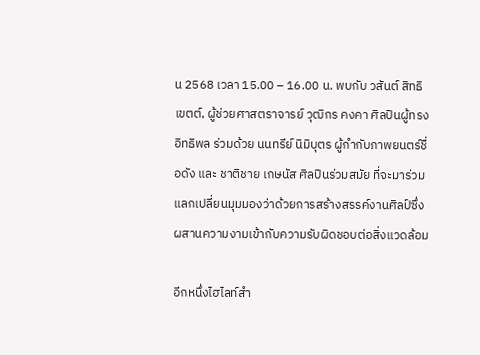น 2568 เวลา 15.00 – 16.00 น. พบกับ วสันต์ สิทธิเขตต์, ผู้ช่วยศาสตราจารย์ วุฒิกร คงคา ศิลปินผู้ทรงอิทธิพล ร่วมด้วย นนทรีย์ นิมิบุตร ผู้กำกับภาพยนตร์ชื่อดัง และ ชาติชาย เกษนัส ศิลปินร่วมสมัย ที่จะมาร่วมแลกเปลี่ยนมุมมองว่าด้วยการสร้างสรรค์งานศิลป์ซึ่งผสานความงามเข้ากับความรับผิดชอบต่อสิ่งแวดล้อม

อีกหนึ่งไฮไลท์สำ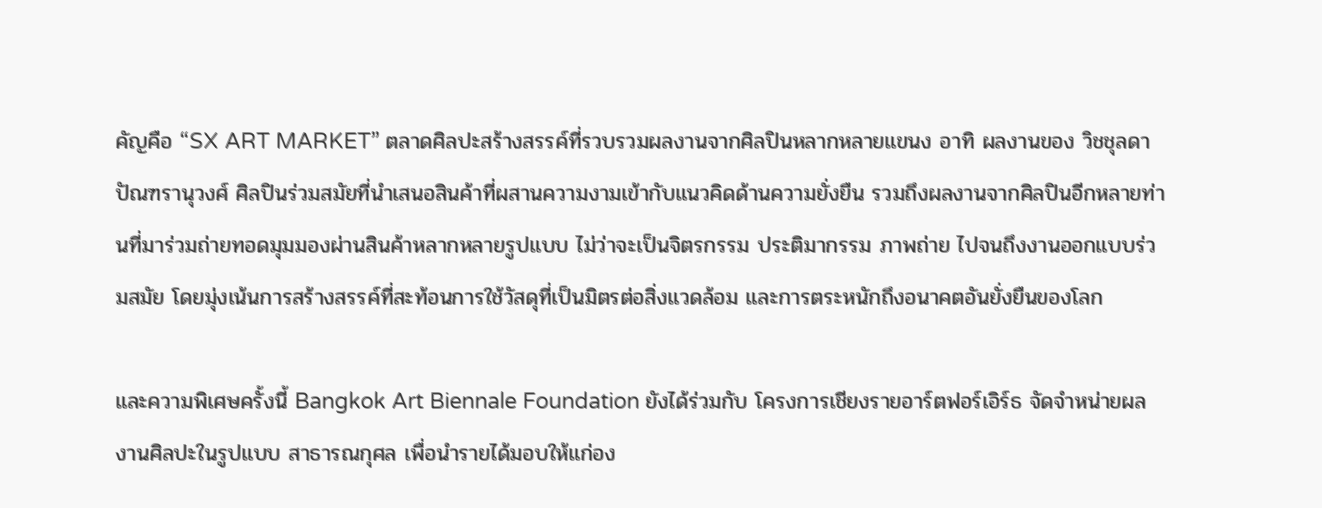คัญคือ “SX ART MARKET” ตลาดศิลปะสร้างสรรค์ที่รวบรวมผลงานจากศิลปินหลากหลายแขนง อาทิ ผลงานของ วิชชุลดา ปัณฑรานุวงศ์ ศิลปินร่วมสมัยที่นำเสนอสินค้าที่ผสานความงามเข้ากับแนวคิดด้านความยั่งยืน รวมถึงผลงานจากศิลปินอีกหลายท่านที่มาร่วมถ่ายทอดมุมมองผ่านสินค้าหลากหลายรูปแบบ ไม่ว่าจะเป็นจิตรกรรม ประติมากรรม ภาพถ่าย ไปจนถึงงานออกแบบร่วมสมัย โดยมุ่งเน้นการสร้างสรรค์ที่สะท้อนการใช้วัสดุที่เป็นมิตรต่อสิ่งแวดล้อม และการตระหนักถึงอนาคตอันยั่งยืนของโลก

และความพิเศษครั้งนี้ Bangkok Art Biennale Foundation ยังได้ร่วมกับ โครงการเชียงรายอาร์ตฟอร์เอิร์ธ จัดจำหน่ายผลงานศิลปะในรูปแบบ สาธารณกุศล เพื่อนำรายได้มอบให้แก่อง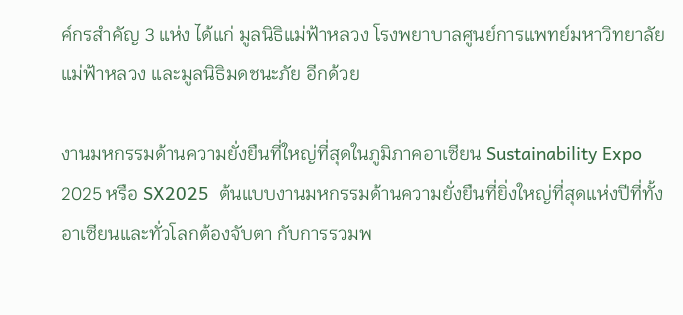ค์กรสำคัญ 3 แห่ง ได้แก่ มูลนิธิแม่ฟ้าหลวง โรงพยาบาลศูนย์การแพทย์มหาวิทยาลัยแม่ฟ้าหลวง และมูลนิธิมดชนะภัย อีกด้วย

งานมหกรรมด้านความยั่งยืนที่ใหญ่ที่สุดในภูมิภาคอาเซียน Sustainability Expo 2025 หรือ SX2025  ต้นแบบงานมหกรรมด้านความยั่งยืนที่ยิ่งใหญ่ที่สุดแห่งปีที่ทั้งอาเซียนและทั่วโลกต้องจับตา กับการรวมพ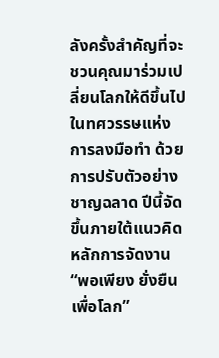ลังครั้งสำคัญที่จะชวนคุณมาร่วมเปลี่ยนโลกให้ดีขึ้นไปในทศวรรษแห่งการลงมือทำ ด้วยการปรับตัวอย่างชาญฉลาด ปีนี้จัดขึ้นภายใต้แนวคิดหลักการจัดงาน “พอเพียง ยั่งยืน เพื่อโลก”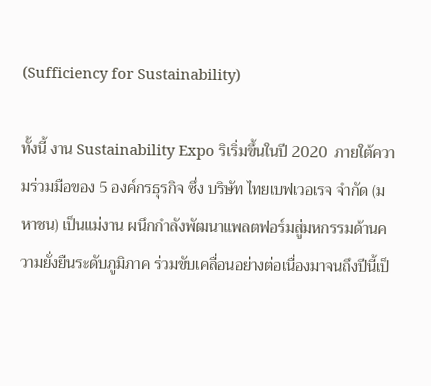(Sufficiency for Sustainability)

ทั้งนี้ งาน Sustainability Expo ริเริ่มขึ้นในปี 2020  ภายใต้ความร่วมมือของ 5 องค์กรธุรกิจ ซึ่ง บริษัท ไทยเบฟเวอเรจ จำกัด (มหาชน) เป็นแม่งาน ผนึกกำลังพัฒนาแพลตฟอร์มสู่มหกรรมด้านความยั่งยืนระดับภูมิภาค ร่วมขับเคลื่อนอย่างต่อเนื่องมาจนถึงปีนี้เป็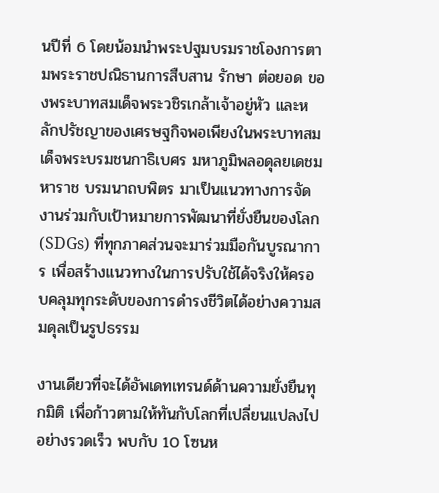นปีที่ 6 โดยน้อมนำพระปฐมบรมราชโองการตามพระราชปณิธานการสืบสาน รักษา ต่อยอด ของพระบาทสมเด็จพระวชิรเกล้าเจ้าอยู่หัว และหลักปรัชญาของเศรษฐกิจพอเพียงในพระบาทสมเด็จพระบรมชนกาธิเบศร มหาภูมิพลอดุลยเดชมหาราช บรมนาถบพิตร มาเป็นแนวทางการจัดงานร่วมกับเป้าหมายการพัฒนาที่ยั่งยืนของโลก (SDGs) ที่ทุกภาคส่วนจะมาร่วมมือกันบูรณาการ เพื่อสร้างแนวทางในการปรับใช้ได้จริงให้ครอบคลุมทุกระดับของการดำรงชีวิตได้อย่างความสมดุลเป็นรูปธรรม

งานเดียวที่จะได้อัพเดทเทรนด์ด้านความยั่งยืนทุกมิติ เพื่อก้าวตามให้ทันกับโลกที่เปลี่ยนแปลงไปอย่างรวดเร็ว พบกับ 10 โซนห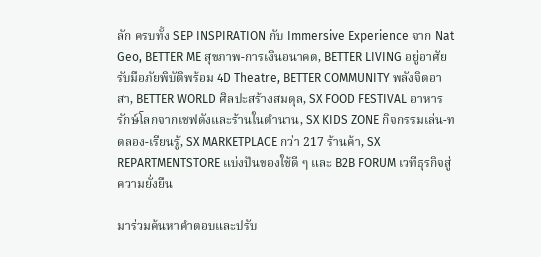ลัก ครบทั้ง SEP INSPIRATION กับ Immersive Experience จาก Nat Geo, BETTER ME สุขภาพ-การเงินอนาคต, BETTER LIVING อยู่อาศัยรับมือภัยพิบัติพร้อม 4D Theatre, BETTER COMMUNITY พลังจิตอาสา, BETTER WORLD ศิลปะสร้างสมดุล, SX FOOD FESTIVAL อาหารรักษ์โลกจากเชฟดังและร้านในตำนาน, SX KIDS ZONE กิจกรรมเล่น-ทดลอง-เรียนรู้, SX MARKETPLACE กว่า 217 ร้านค้า, SX REPARTMENTSTORE แบ่งปันของใช้ดี ๆ และ B2B FORUM เวทีธุรกิจสู่ความยั่งยืน

มาร่วมค้นหาคำตอบและปรับ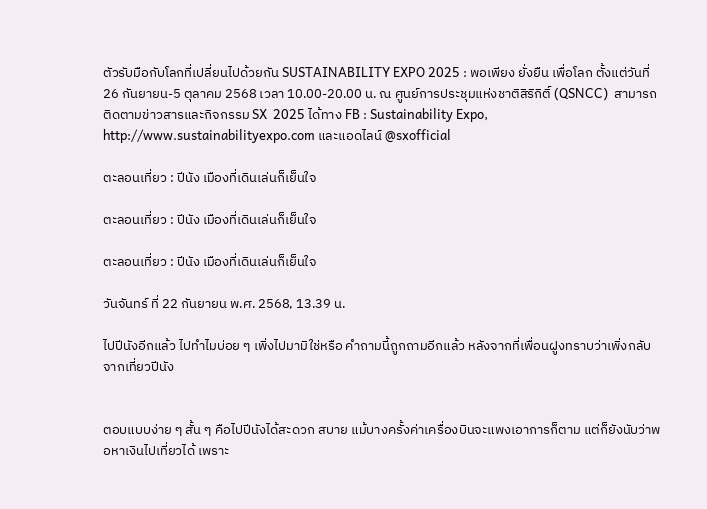ตัวรับมือกับโลกที่เปลี่ยนไปด้วยกัน SUSTAINABILITY EXPO 2025 : พอเพียง ยั่งยืน เพื่อโลก ตั้งแต่วันที่  26 กันยายน-5 ตุลาคม 2568 เวลา 10.00-20.00 น. ณ ศูนย์การประชุมแห่งชาติสิริกิติ์ (QSNCC)  สามารถติดตามข่าวสารและกิจกรรม SX  2025 ได้ทาง FB : Sustainability Expo, http://www.sustainabilityexpo.com และแอดไลน์ @sxofficial

ตะลอนเที่ยว : ปีนัง เมืองที่เดินเล่นก็เย็นใจ

ตะลอนเที่ยว : ปีนัง เมืองที่เดินเล่นก็เย็นใจ

ตะลอนเที่ยว : ปีนัง เมืองที่เดินเล่นก็เย็นใจ

วันจันทร์ ที่ 22 กันยายน พ.ศ. 2568, 13.39 น.

ไปปีนังอีกแล้ว ไปทำไมบ่อย ๆ เพิ่งไปมามิใช่หรือ คำถามนี้ถูกถามอีกแล้ว หลังจากที่เพื่อนฝูงทราบว่าเพิ่งกลับจากเที่ยวปีนัง


ตอบแบบง่าย ๆ สั้น ๆ คือไปปีนังได้สะดวก สบาย แม้บางครั้งค่าเครื่องบินจะแพงเอาการก็ตาม แต่ก็ยังนับว่าพอหาเงินไปเที่ยวได้ เพราะ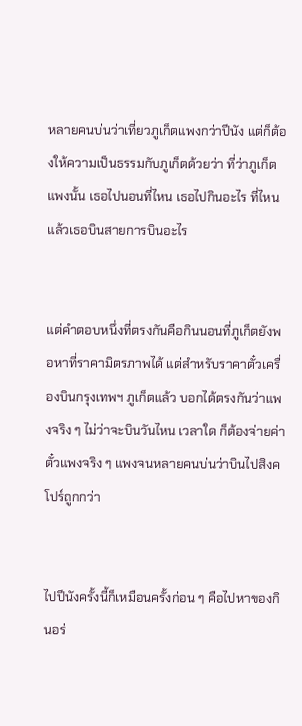หลายคนบ่นว่าเที่ยวภูเก็ตแพงกว่าปีนัง แต่ก็ต้องให้ความเป็นธรรมกับภูเก็ตด้วยว่า ที่ว่าภูเก็ตแพงนั้น เธอไปนอนที่ไหน เธอไปกินอะไร ที่ไหน แล้วเธอบินสายการบินอะไร


แต่คำตอบหนึ่งที่ตรงกันคือกินนอนที่ภูเก็ตยังพอหาที่ราคามิตรภาพได้ แต่สำหรับราคาตั๋วเครื่องบินกรุงเทพฯ ภูเก็ตแล้ว บอกได้ตรงกันว่าแพงจริง ๆ ไม่ว่าจะบินวันไหน เวลาใด ก็ต้องจ่ายค่าตั๋วแพงจริง ๆ แพงจนหลายคนบ่นว่าบินไปสิงคโปร์ถูกกว่า


ไปปีนังครั้งนี้ก็เหมือนครั้งก่อน ๆ คือไปหาของกินอร่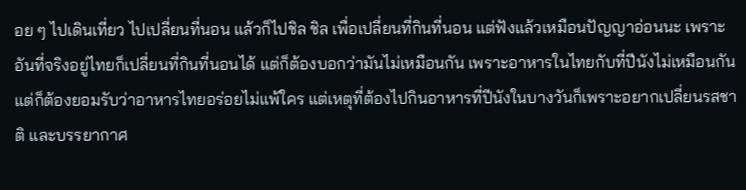อย ๆ ไปเดินเที่ยว ไปเปลี่ยนที่นอน แล้วก็ไปชิล ชิล เพื่อเปลี่ยนที่กินที่นอน แต่ฟังแล้วเหมือนปัญญาอ่อนนะ เพราะอันที่จริงอยู่ไทยก็เปลี่ยนที่กินที่นอนได้ แต่ก็ต้องบอกว่ามันไม่เหมือนกัน เพราะอาหารในไทยกับที่ปีนังไม่เหมือนกัน แต่ก็ต้องยอมรับว่าอาหารไทยอร่อยไม่แพ้ใคร แต่เหตุที่ต้องไปกินอาหารที่ปีนังในบางวันก็เพราะอยากเปลี่ยนรสชาติ และบรรยากาศ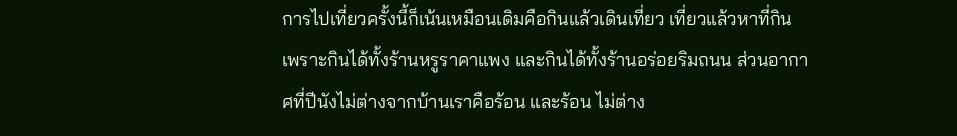การไปเที่ยวครั้งนี้ก็เน้นเหมือนเดิมคือกินแล้วเดินเที่ยว เที่ยวแล้วหาที่กิน เพราะกินได้ทั้งร้านหรูราคาแพง และกินได้ทั้งร้านอร่อยริมถนน ส่วนอากาศที่ปีนังไม่ต่างจากบ้านเราคือร้อน และร้อน ไม่ต่าง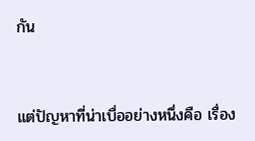กัน


แต่ปัญหาที่น่าเบื่ออย่างหนึ่งคือ เรื่อง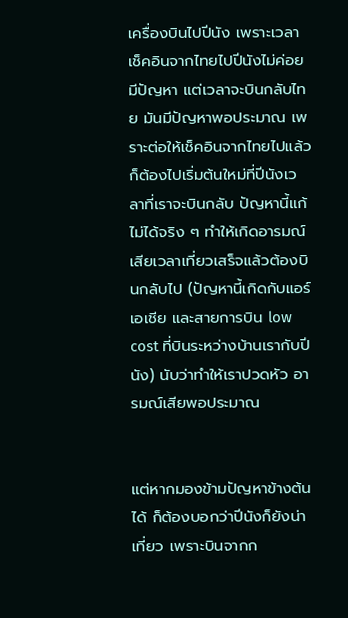เครื่องบินไปปีนัง เพราะเวลาเช็คอินจากไทยไปปีนังไม่ค่อยมีปัญหา แต่เวลาจะบินกลับไทย มันมีปัญหาพอประมาณ เพราะต่อให้เช็คอินจากไทยไปแล้ว ก็ต้องไปเริ่มต้นใหม่ที่ปีนังเวลาที่เราจะบินกลับ ปัญหานี้แก้ไม่ได้จริง ๆ ทำให้เกิดอารมณ์เสียเวลาเที่ยวเสร็จแล้วต้องบินกลับไป (ปัญหานี้เกิดกับแอร์เอเชีย และสายการบิน low cost ที่บินระหว่างบ้านเรากับปีนัง) นับว่าทำให้เราปวดหัว อารมณ์เสียพอประมาณ


แต่หากมองข้ามปัญหาข้างต้นได้ ก็ต้องบอกว่าปีนังก็ยังน่าเที่ยว เพราะบินจากก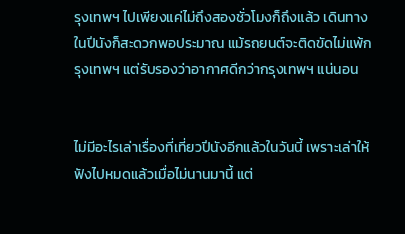รุงเทพฯ ไปเพียงแค่ไม่ถึงสองชั่วโมงก็ถึงแล้ว เดินทางในปีนังก็สะดวกพอประมาณ แม้รถยนต์จะติดขัดไม่แพ้กรุงเทพฯ แต่รับรองว่าอากาศดีกว่ากรุงเทพฯ แน่นอน


ไม่มีอะไรเล่าเรื่องที่เที่ยวปีนังอีกแล้วในวันนี้ เพราะเล่าให้ฟังไปหมดแล้วเมื่อไม่นานมานี้ แต่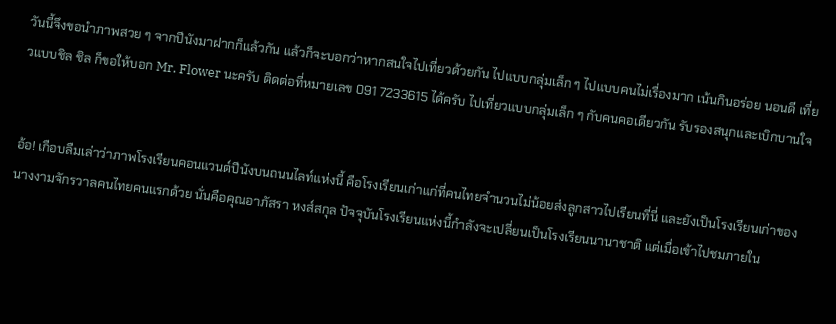วันนี้จึงขอนำภาพสวย ๆ จากปีนังมาฝากก็แล้วกัน แล้วก็จะบอกว่าหากสนใจไปเที่ยวด้วยกัน ไปแบบกลุ่มเล็ก ๆ ไปแบบคนไม่เรื่องมาก เน้นกินอร่อย นอนดี เที่ยวแบบชิล ชิล ก็ขอให้บอก Mr. Flower นะครับ ติดต่อที่หมายเลข 091 7233615 ได้ครับ ไปเที่ยวแบบกลุ่มเล็ก ๆ กับคนคอเดียวกัน รับรองสนุกและเบิกบานใจ


อ้อ! เกือบลืมเล่าว่าภาพโรงเรียนคอนแวนต์ปีนังบนถนนไลท์แห่งนี้ คือโรงเรียนเก่าแก่ที่คนไทยจำนวนไม่น้อยส่งลูกสาวไปเรียนที่นี่ และยังเป็นโรงเรียนเก่าของนางงามจักรวาลคนไทยคนแรกด้วย นั่นคือคุณอาภัสรา หงส์สกุล ปัจจุบันโรงเรียนแห่งนี้กำลังจะเปลี่ยนเป็นโรงเรียนนานาชาติ แต่เมื่อเข้าไปชมภายใน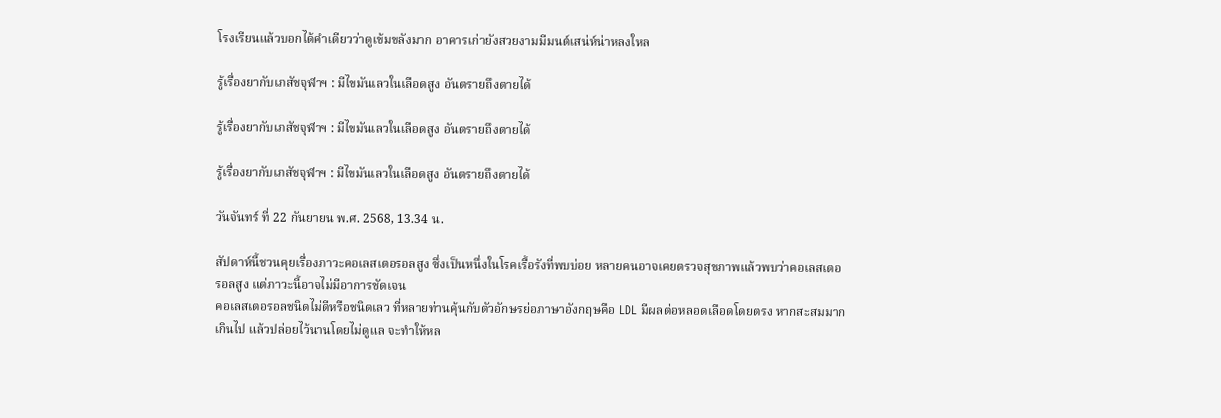โรงเรียนแล้วบอกได้คำเดียวว่าดูเข้มขลังมาก อาคารเก่ายังสวยงามมีมนต์เสน่ห์น่าหลงใหล

รู้เรื่องยากับเภสัชจุฬาฯ : มีไขมันเลวในเลือดสูง อันตรายถึงตายได้

รู้เรื่องยากับเภสัชจุฬาฯ : มีไขมันเลวในเลือดสูง อันตรายถึงตายได้

รู้เรื่องยากับเภสัชจุฬาฯ : มีไขมันเลวในเลือดสูง อันตรายถึงตายได้

วันจันทร์ ที่ 22 กันยายน พ.ศ. 2568, 13.34 น.

สัปดาห์นี้ชวนคุยเรื่องภาวะคอเลสเตอรอลสูง ซึ่งเป็นหนึ่งในโรคเรื้อรังที่พบบ่อย หลายคนอาจเคยตรวจสุขภาพแล้วพบว่าคอเลสเตอรอลสูง แต่ภาวะนี้อาจไม่มีอาการชัดเจน
คอเลสเตอรอลชนิดไม่ดีหรือชนิดเลว ที่หลายท่านคุ้นกับตัวอักษรย่อภาษาอังกฤษคือ LDL มีผลต่อหลอดเลือดโดยตรง หากสะสมมากเกินไป แล้วปล่อยไว้นานโดยไม่ดูแล จะทำให้หล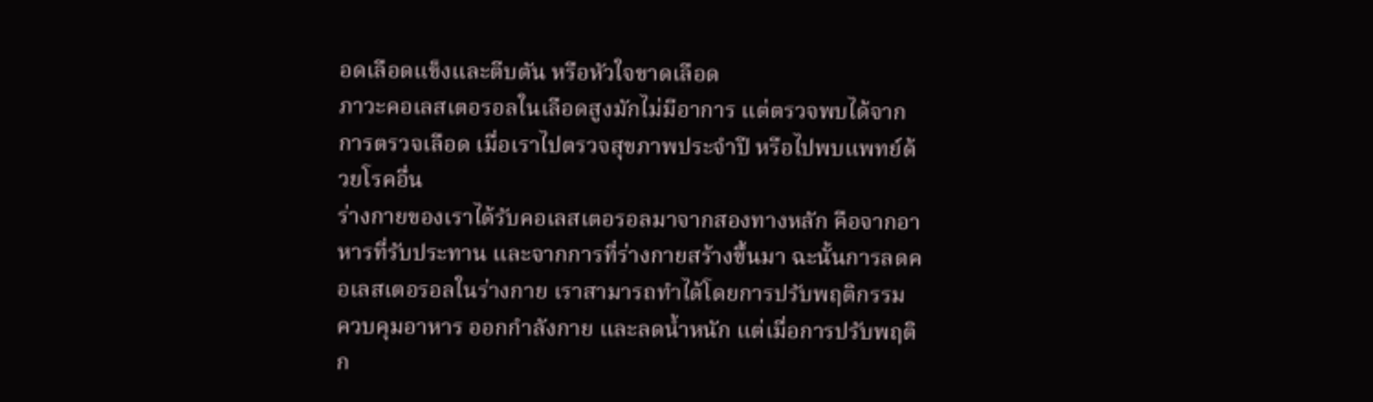อดเลือดแข็งและตีบตัน หรือหัวใจขาดเลือด
ภาวะคอเลสเตอรอลในเลือดสูงมักไม่มีอาการ แต่ตรวจพบได้จากการตรวจเลือด เมื่อเราไปตรวจสุขภาพประจำปี หรือไปพบแพทย์ด้วยโรคอื่น
ร่างกายของเราได้รับคอเลสเตอรอลมาจากสองทางหลัก คือจากอาหารที่รับประทาน และจากการที่ร่างกายสร้างขึ้นมา ฉะนั้นการลดคอเลสเตอรอลในร่างกาย เราสามารถทำได้โดยการปรับพฤติกรรม ควบคุมอาหาร ออกกำลังกาย และลดน้ำหนัก แต่เมื่อการปรับพฤติก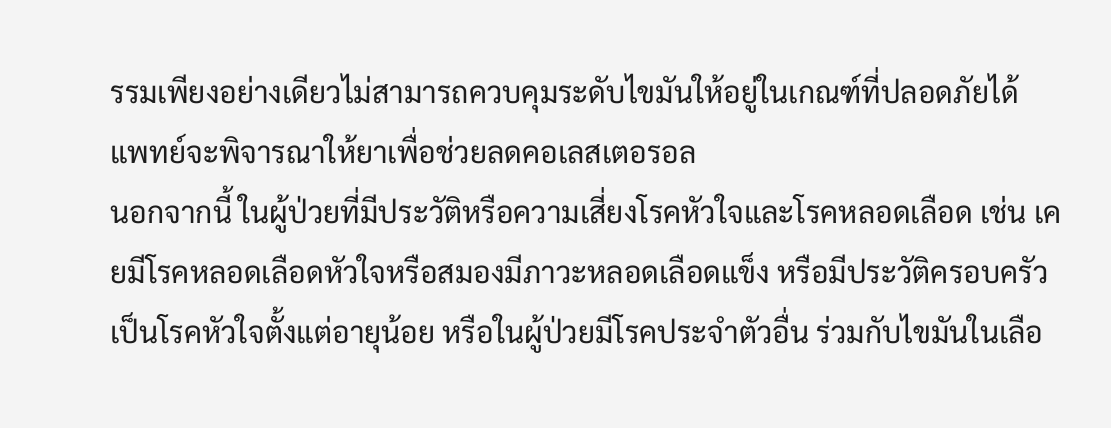รรมเพียงอย่างเดียวไม่สามารถควบคุมระดับไขมันให้อยู่ในเกณฑ์ที่ปลอดภัยได้ แพทย์จะพิจารณาให้ยาเพื่อช่วยลดคอเลสเตอรอล
นอกจากนี้ ในผู้ป่วยที่มีประวัติหรือความเสี่ยงโรคหัวใจและโรคหลอดเลือด เช่น เคยมีโรคหลอดเลือดหัวใจหรือสมองมีภาวะหลอดเลือดแข็ง หรือมีประวัติครอบครัวเป็นโรคหัวใจตั้งแต่อายุน้อย หรือในผู้ป่วยมีโรคประจำตัวอื่น ร่วมกับไขมันในเลือ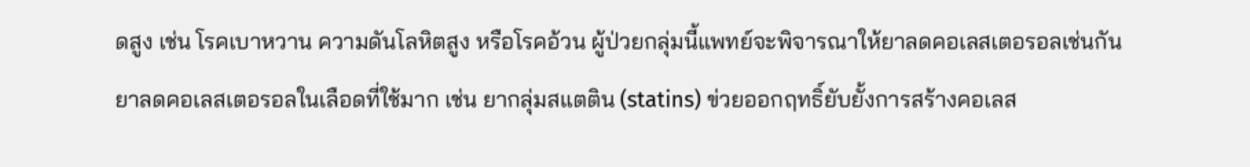ดสูง เช่น โรคเบาหวาน ความดันโลหิตสูง หรือโรคอ้วน ผู้ป่วยกลุ่มนี้แพทย์จะพิจารณาให้ยาลดคอเลสเตอรอลเช่นกัน
ยาลดคอเลสเตอรอลในเลือดที่ใช้มาก เช่น ยากลุ่มสแตติน (statins) ข่วยออกฤทธิ์ยับยั้งการสร้างคอเลส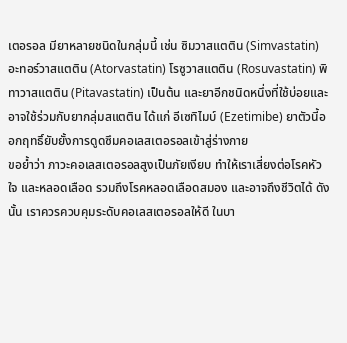เตอรอล มียาหลายชนิดในกลุ่มนี้ เช่น ซิมวาสแตติน (Simvastatin) อะทอร์วาสแตติน (Atorvastatin) โรซูวาสแตติน (Rosuvastatin) พิทาวาสแตติน (Pitavastatin) เป็นต้น และยาอีกชนิดหนึ่งที่ใช้บ่อยและอาจใช้ร่วมกับยากลุ่มสแตติน ได้แก่ อีเซทิไมบ์ (Ezetimibe) ยาตัวนี้ออกฤทธิ์ยับยั้งการดูดซึมคอเลสเตอรอลเข้าสู่ร่างกาย
ขอย้ำว่า ภาวะคอเลสเตอรอลสูงเป็นภัยเงียบ ทำให้เราเสี่ยงต่อโรคหัวใจ และหลอดเลือด รวมถึงโรคหลอดเลือดสมอง และอาจถึงชีวิตได้ ดังนั้น เราควรควบคุมระดับคอเลสเตอรอลให้ดี ในบา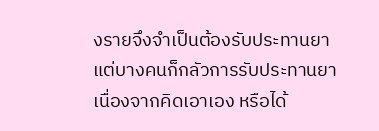งรายจึงจำเป็นต้องรับประทานยา แต่บางคนก็กลัวการรับประทานยา เนื่องจากคิดเอาเอง หรือได้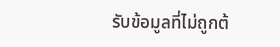รับข้อมูลที่ไม่ถูกต้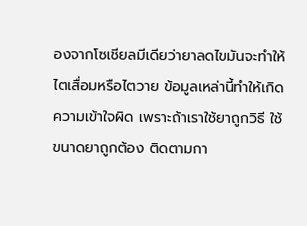องจากโซเชียลมีเดียว่ายาลดไขมันจะทำให้ไตเสื่อมหรือไตวาย ข้อมูลเหล่านี้ทำให้เกิดความเข้าใจผิด เพราะถ้าเราใช้ยาถูกวิธี ใช้ขนาดยาถูกต้อง ติดตามกา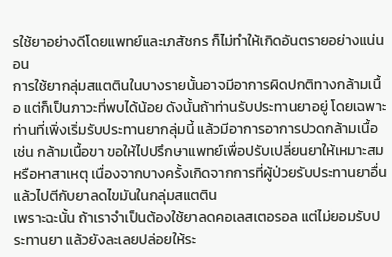รใช้ยาอย่างดีโดยแพทย์และเภสัชกร ก็ไม่ทำให้เกิดอันตรายอย่างแน่นอน
การใช้ยากลุ่มสแตตินในบางรายนั้นอาจมีอาการผิดปกติทางกล้ามเนื้อ แต่ก็เป็นภาวะที่พบได้น้อย ดังนั้นถ้าท่านรับประทานยาอยู่ โดยเฉพาะท่านที่เพิ่งเริ่มรับประทานยากลุ่มนี้ แล้วมีอาการอาการปวดกล้ามเนื้อ เช่น กล้ามเนื้อขา ขอให้ไปปรึกษาแพทย์เพื่อปรับเปลี่ยนยาให้เหมาะสม หรือหาสาเหตุ เนื่องจากบางครั้งเกิดจากการที่ผู้ป่วยรับประทานยาอื่นแล้วไปตีกับยาลดไขมันในกลุ่มสแตติน
เพราะฉะนั้น ถ้าเราจำเป็นต้องใช้ยาลดคอเลสเตอรอล แต่ไม่ยอมรับประทานยา แล้วยังละเลยปล่อยให้ระ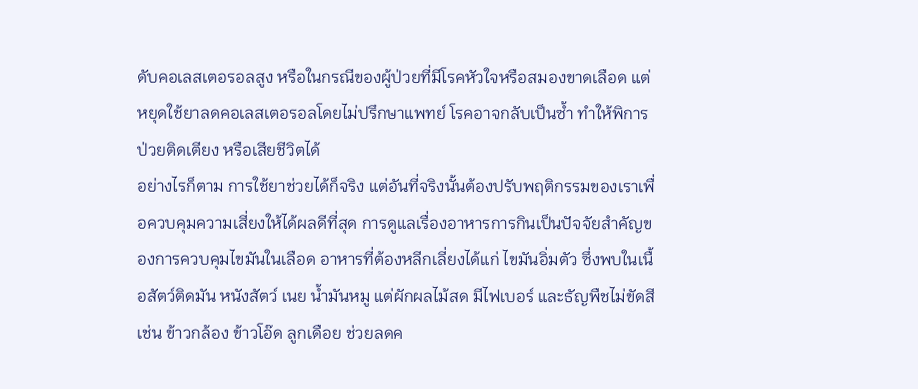ดับคอเลสเตอรอลสูง หรือในกรณีของผู้ป่วยที่มีโรคหัวใจหรือสมองขาดเลือด แต่หยุดใช้ยาลดคอเลสเตอรอลโดยไม่ปรึกษาแพทย์ โรคอาจกลับเป็นซ้ำ ทำให้พิการ ป่วยติดเตียง หรือเสียชีวิตได้
อย่างไรก็ตาม การใช้ยาช่วยได้ก็จริง แต่อันที่จริงนั้นต้องปรับพฤติกรรมของเราเพื่อควบคุมความเสี่ยงให้ได้ผลดีที่สุด การดูแลเรื่องอาหารการกินเป็นปัจจัยสำคัญของการควบคุมไขมันในเลือด อาหารที่ต้องหลีกเลี่ยงได้แก่ ไขมันอิ่มตัว ซึ่งพบในเนื้อสัตว์ติดมัน หนังสัตว์ เนย น้ำมันหมู แต่ผักผลไม้สด มีไฟเบอร์ และธัญพืชไม่ขัดสี เช่น ข้าวกล้อง ข้าวโอ๊ด ลูกเดือย ช่วยลดค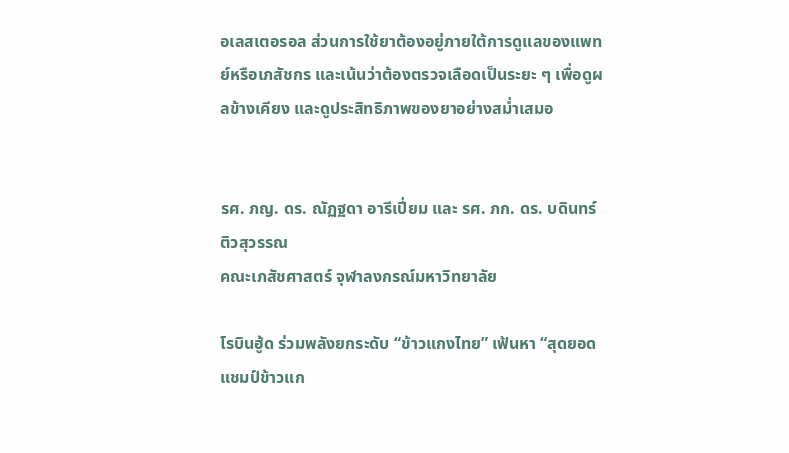อเลสเตอรอล ส่วนการใช้ยาต้องอยู่ภายใต้การดูแลของแพทย์หรือเภสัชกร และเน้นว่าต้องตรวจเลือดเป็นระยะ ๆ เพื่อดูผลข้างเคียง และดูประสิทธิภาพของยาอย่างสม่ำเสมอ


รศ. ภญ. ดร. ณัฏฐดา อารีเปี่ยม และ รศ. ภก. ดร. บดินทร์ ติวสุวรรณ
คณะเภสัชศาสตร์ จุฬาลงกรณ์มหาวิทยาลัย

โรบินฮู้ด ร่วมพลังยกระดับ “ข้าวแกงไทย” เฟ้นหา “สุดยอดแชมป์ข้าวแก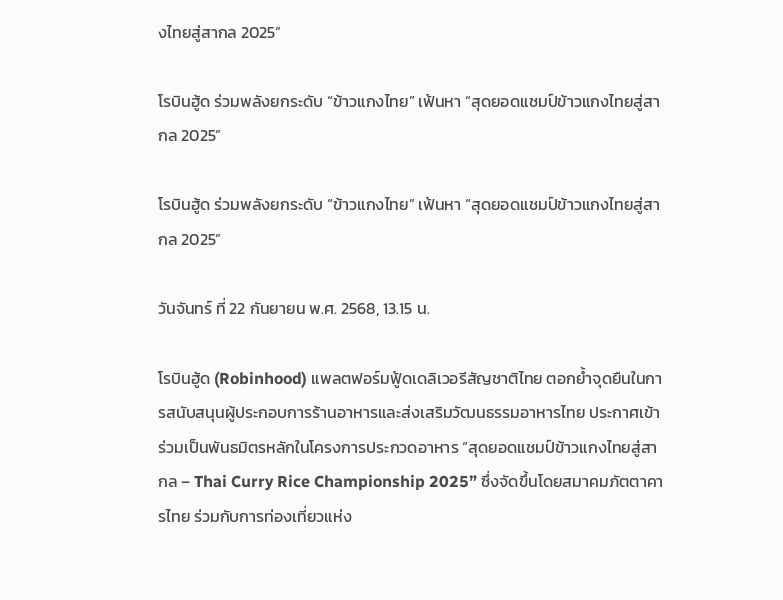งไทยสู่สากล 2025”

โรบินฮู้ด ร่วมพลังยกระดับ “ข้าวแกงไทย” เฟ้นหา “สุดยอดแชมป์ข้าวแกงไทยสู่สากล 2025”

โรบินฮู้ด ร่วมพลังยกระดับ “ข้าวแกงไทย” เฟ้นหา “สุดยอดแชมป์ข้าวแกงไทยสู่สากล 2025”

วันจันทร์ ที่ 22 กันยายน พ.ศ. 2568, 13.15 น.

โรบินฮู้ด (Robinhood) แพลตฟอร์มฟู้ดเดลิเวอรีสัญชาติไทย ตอกย้ำจุดยืนในการสนับสนุนผู้ประกอบการร้านอาหารและส่งเสริมวัฒนธรรมอาหารไทย ประกาศเข้าร่วมเป็นพันธมิตรหลักในโครงการประกวดอาหาร “สุดยอดแชมป์ข้าวแกงไทยสู่สากล – Thai Curry Rice Championship 2025” ซึ่งจัดขึ้นโดยสมาคมภัตตาคารไทย ร่วมกับการท่องเที่ยวแห่ง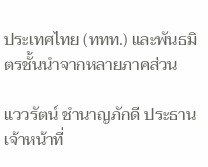ประเทศไทย (ททท.) และพันธมิตรชั้นนำจากหลายภาคส่วน

แววรัตน์ ชำนาญภักดี ประธานเจ้าหน้าที่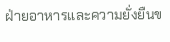ฝ่ายอาหารและความยั่งยืนข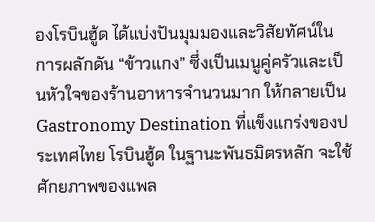องโรบินฮู้ด ได้แบ่งปันมุมมองและวิสัยทัศน์ในการผลักดัน “ข้าวแกง” ซึ่งเป็นเมนูคู่ครัวและเป็นหัวใจของร้านอาหารจำนวนมาก ให้กลายเป็น Gastronomy Destination ที่แข็งแกร่งของประเทศไทย โรบินฮู้ด ในฐานะพันธมิตรหลัก จะใช้ศักยภาพของแพล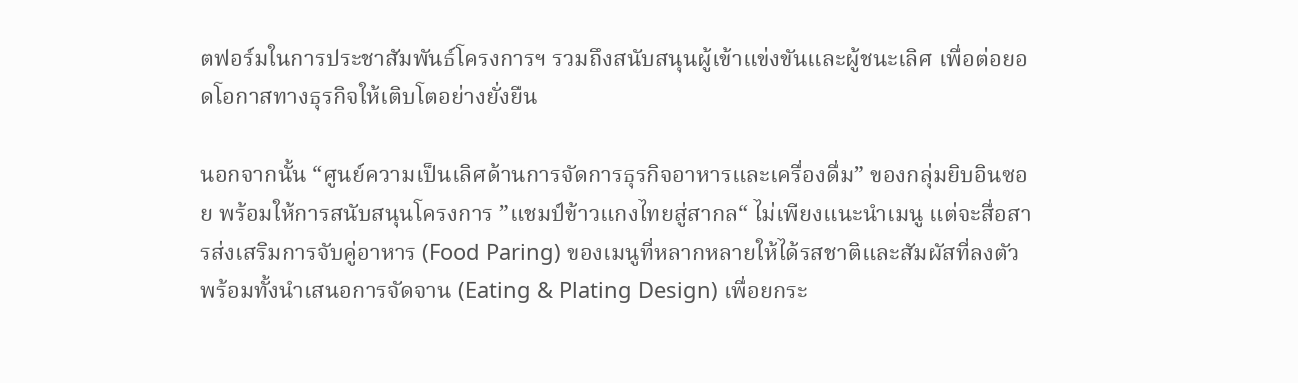ตฟอร์มในการประชาสัมพันธ์โครงการฯ รวมถึงสนับสนุนผู้เข้าแข่งขันและผู้ชนะเลิศ เพื่อต่อยอดโอกาสทางธุรกิจให้เติบโตอย่างยั่งยืน

นอกจากนั้น “ศูนย์ความเป็นเลิศด้านการจัดการธุรกิจอาหารและเครื่องดื่ม” ของกลุ่มยิบอินซอย พร้อมให้การสนับสนุนโครงการ ”แชมป์ข้าวแกงไทยสู่สากล“ ไม่เพียงแนะนำเมนู แต่จะสื่อสารส่งเสริมการจับคู่อาหาร (Food Paring) ของเมนูที่หลากหลายให้ได้รสชาติและสัมผัสที่ลงตัว พร้อมทั้งนำเสนอการจัดจาน (Eating & Plating Design) เพื่อยกระ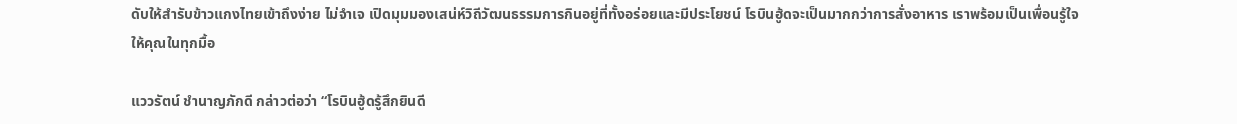ดับให้สำรับข้าวแกงไทยเข้าถึงง่าย ไม่จำเจ เปิดมุมมองเสน่ห์วิถีวัฒนธรรมการกินอยู่ที่ทั้งอร่อยและมีประโยชน์ โรบินฮู้ดจะเป็นมากกว่าการสั่งอาหาร เราพร้อมเป็นเพื่อนรู้ใจให้คุณในทุกมื้อ

แววรัตน์ ชำนาญภักดี กล่าวต่อว่า “โรบินฮู้ดรู้สึกยินดี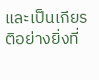และเป็นเกียรติอย่างยิ่งที่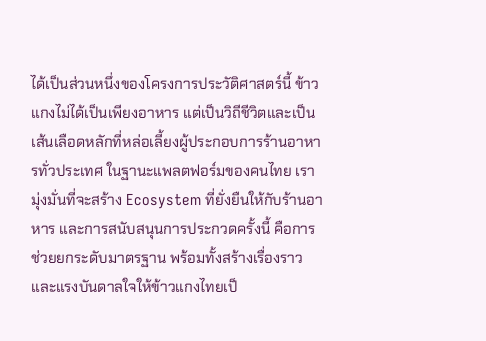ได้เป็นส่วนหนึ่งของโครงการประวัติศาสตร์นี้ ข้าวแกงไม่ได้เป็นเพียงอาหาร แต่เป็นวิถีชีวิตและเป็นเส้นเลือดหลักที่หล่อเลี้ยงผู้ประกอบการร้านอาหารทั่วประเทศ ในฐานะแพลตฟอร์มของคนไทย เรามุ่งมั่นที่จะสร้าง Ecosystem ที่ยั่งยืนให้กับร้านอาหาร และการสนับสนุนการประกวดครั้งนี้ คือการช่วยยกระดับมาตรฐาน พร้อมทั้งสร้างเรื่องราวและแรงบันดาลใจให้ข้าวแกงไทยเป็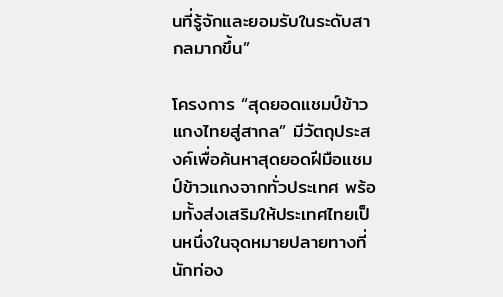นที่รู้จักและยอมรับในระดับสากลมากขึ้น”

โครงการ “สุดยอดแชมป์ข้าวแกงไทยสู่สากล” มีวัตถุประสงค์เพื่อค้นหาสุดยอดฝีมือแชมป์ข้าวแกงจากทั่วประเทศ พร้อมทั้งส่งเสริมให้ประเทศไทยเป็นหนึ่งในจุดหมายปลายทางที่นักท่อง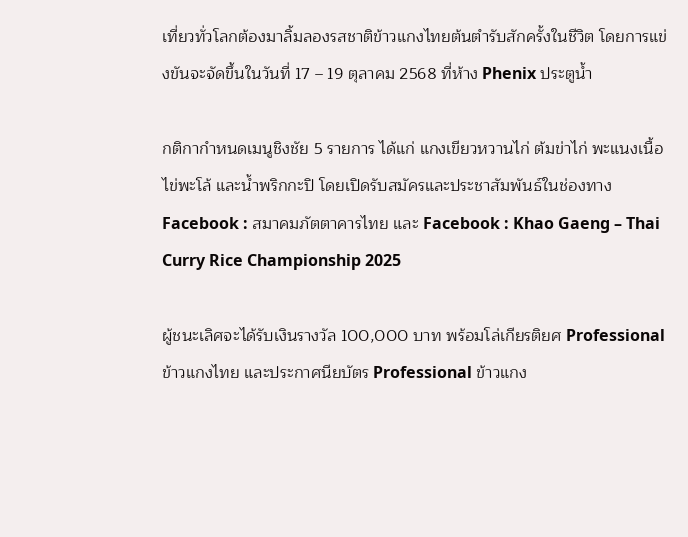เที่ยวทั่วโลกต้องมาลิ้มลองรสชาติข้าวแกงไทยต้นตำรับสักครั้งในชีวิต โดยการแข่งขันจะจัดขึ้นในวันที่ 17 – 19 ตุลาคม 2568 ที่ห้าง Phenix ประตูน้ำ

กติกากำหนดเมนูชิงชัย 5 รายการ ได้แก่ แกงเขียวหวานไก่ ต้มข่าไก่ พะแนงเนื้อ ไข่พะโล้ และน้ำพริกกะปิ โดยเปิดรับสมัครและประชาสัมพันธ์ในช่องทาง Facebook : สมาคมภัตตาคารไทย และ Facebook : Khao Gaeng – Thai Curry Rice Championship 2025

ผู้ชนะเลิศจะได้รับเงินรางวัล 100,000 บาท พร้อมโล่เกียรติยศ Professional ข้าวแกงไทย และประกาศนียบัตร Professional ข้าวแกง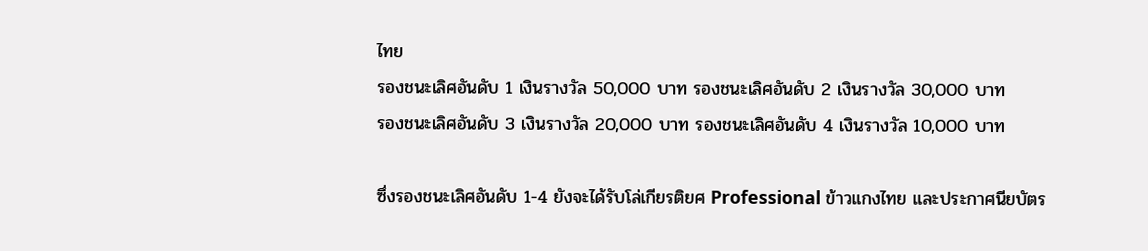ไทย
รองชนะเลิศอันดับ 1 เงินรางวัล 50,000 บาท รองชนะเลิศอันดับ 2 เงินรางวัล 30,000 บาท
รองชนะเลิศอันดับ 3 เงินรางวัล 20,000 บาท รองชนะเลิศอันดับ 4 เงินรางวัล 10,000 บาท

ซึ่งรองชนะเลิศอันดับ 1-4 ยังจะได้รับโล่เกียรติยศ Professional ข้าวแกงไทย และประกาศนียบัตร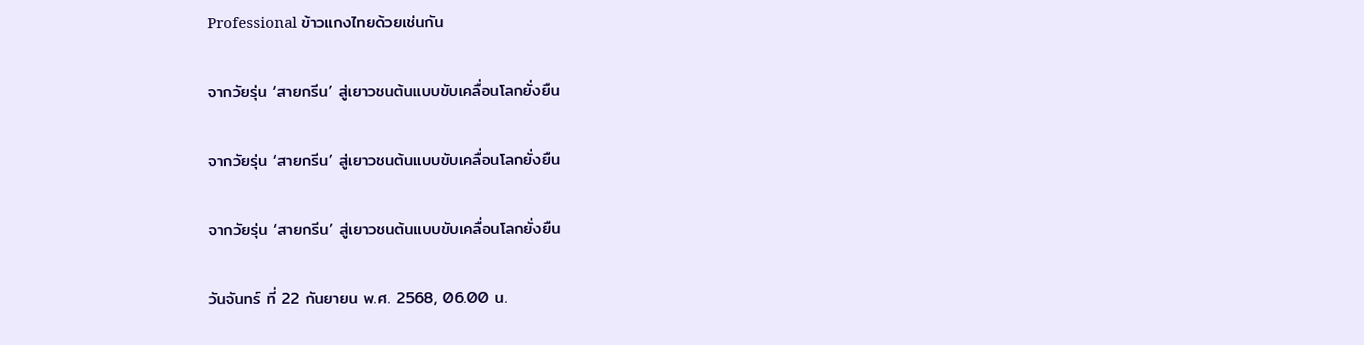Professional ข้าวแกงไทยด้วยเช่นกัน

จากวัยรุ่น ‘สายกรีน’ สู่เยาวชนต้นแบบขับเคลื่อนโลกยั่งยืน

จากวัยรุ่น ‘สายกรีน’ สู่เยาวชนต้นแบบขับเคลื่อนโลกยั่งยืน

จากวัยรุ่น ‘สายกรีน’ สู่เยาวชนต้นแบบขับเคลื่อนโลกยั่งยืน

วันจันทร์ ที่ 22 กันยายน พ.ศ. 2568, 06.00 น.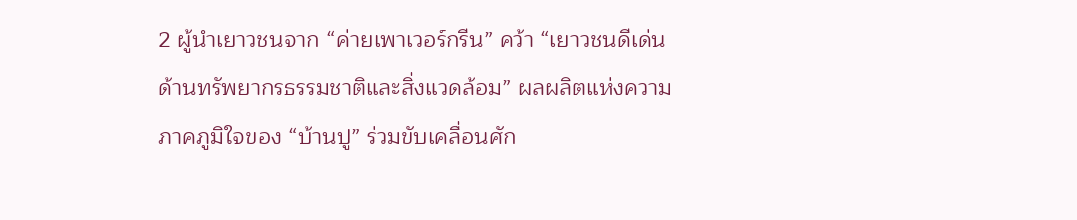2 ผู้นำเยาวชนจาก “ค่ายเพาเวอร์กรีน” คว้า “เยาวชนดีเด่นด้านทรัพยากรธรรมชาติและสิ่งแวดล้อม” ผลผลิตแห่งความภาคภูมิใจของ “บ้านปู” ร่วมขับเคลื่อนศัก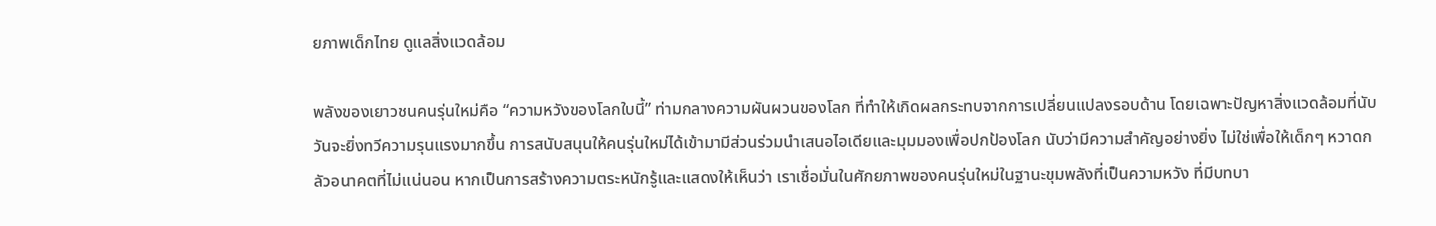ยภาพเด็กไทย ดูแลสิ่งแวดล้อม

พลังของเยาวชนคนรุ่นใหม่คือ “ความหวังของโลกใบนี้” ท่ามกลางความผันผวนของโลก ที่ทำให้เกิดผลกระทบจากการเปลี่ยนแปลงรอบด้าน โดยเฉพาะปัญหาสิ่งแวดล้อมที่นับวันจะยิ่งทวีความรุนแรงมากขึ้น การสนับสนุนให้คนรุ่นใหม่ได้เข้ามามีส่วนร่วมนำเสนอไอเดียและมุมมองเพื่อปกป้องโลก นับว่ามีความสำคัญอย่างยิ่ง ไม่ใช่เพื่อให้เด็กๆ หวาดกลัวอนาคตที่ไม่แน่นอน หากเป็นการสร้างความตระหนักรู้และแสดงให้เห็นว่า เราเชื่อมั่นในศักยภาพของคนรุ่นใหม่ในฐานะขุมพลังที่เป็นความหวัง ที่มีบทบา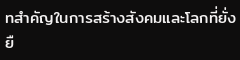ทสำคัญในการสร้างสังคมและโลกที่ยั่งยื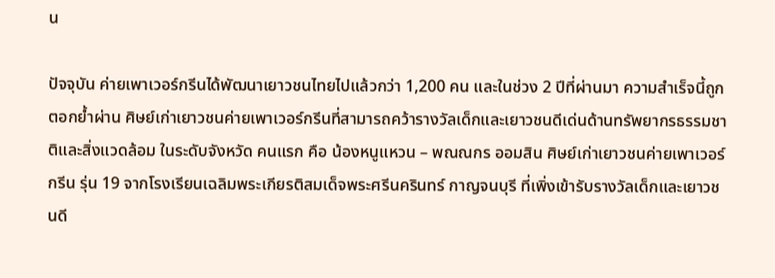น

ปัจจุบัน ค่ายเพาเวอร์กรีนได้พัฒนาเยาวชนไทยไปแล้วกว่า 1,200 คน และในช่วง 2 ปีที่ผ่านมา ความสำเร็จนี้ถูกตอกย้ำผ่าน ศิษย์เก่าเยาวชนค่ายเพาเวอร์กรีนที่สามารถคว้ารางวัลเด็กและเยาวชนดีเด่นด้านทรัพยากรธรรมชาติและสิ่งแวดล้อม ในระดับจังหวัด คนแรก คือ น้องหนูแหวน – พณณกร ออมสิน ศิษย์เก่าเยาวชนค่ายเพาเวอร์กรีน รุ่น 19 จากโรงเรียนเฉลิมพระเกียรติสมเด็จพระศรีนครินทร์ กาญจนบุรี ที่เพิ่งเข้ารับรางวัลเด็กและเยาวชนดี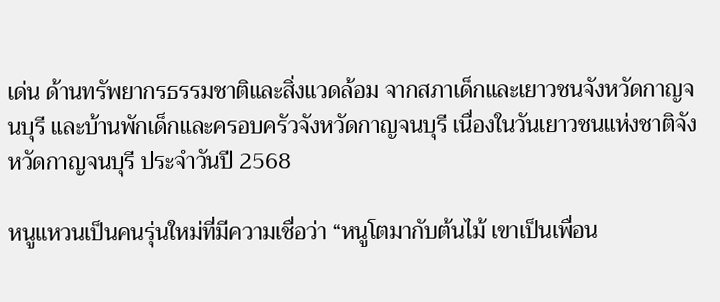เด่น ด้านทรัพยากรธรรมชาติและสิ่งแวดล้อม จากสภาเด็กและเยาวชนจังหวัดกาญจนบุรี และบ้านพักเด็กและครอบครัวจังหวัดกาญจนบุรี เนื่องในวันเยาวชนแห่งชาติจังหวัดกาญจนบุรี ประจำวันปี 2568

หนูแหวนเป็นคนรุ่นใหม่ที่มีความเชื่อว่า “หนูโตมากับต้นไม้ เขาเป็นเพื่อน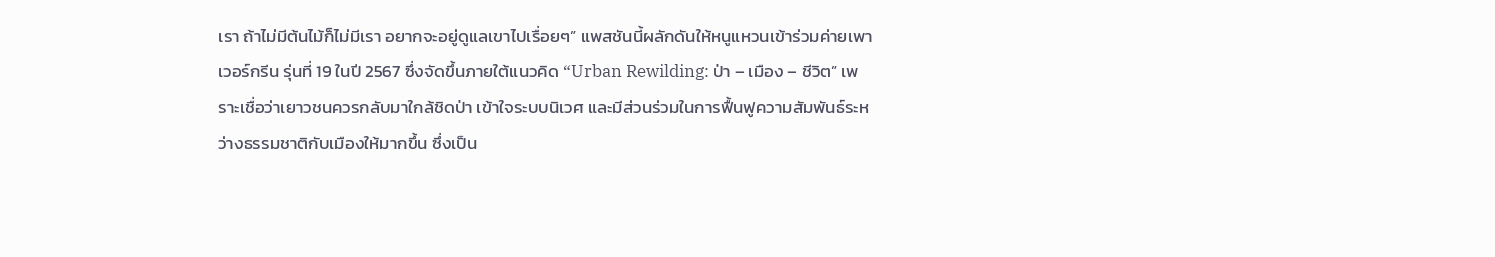เรา ถ้าไม่มีต้นไม้ก็ไม่มีเรา อยากจะอยู่ดูแลเขาไปเรื่อยๆ” แพสชันนี้ผลักดันให้หนูแหวนเข้าร่วมค่ายเพาเวอร์กรีน รุ่นที่ 19 ในปี 2567 ซึ่งจัดขึ้นภายใต้แนวคิด “Urban Rewilding: ป่า – เมือง – ชีวิต” เพราะเชื่อว่าเยาวชนควรกลับมาใกล้ชิดป่า เข้าใจระบบนิเวศ และมีส่วนร่วมในการฟื้นฟูความสัมพันธ์ระหว่างธรรมชาติกับเมืองให้มากขึ้น ซึ่งเป็น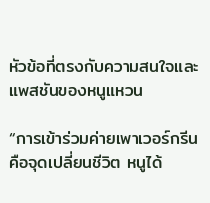หัวข้อที่ตรงกับความสนใจและแพสชันของหนูแหวน

“การเข้าร่วมค่ายเพาเวอร์กรีนคือจุดเปลี่ยนชีวิต หนูได้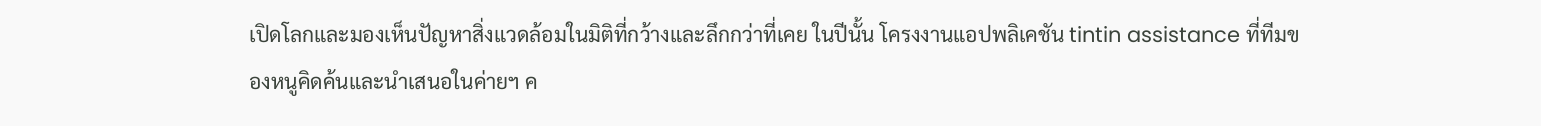เปิดโลกและมองเห็นปัญหาสิ่งแวดล้อมในมิติที่กว้างและลึกกว่าที่เคย ในปีนั้น โครงงานแอปพลิเคชัน tintin assistance ที่ทีมของหนูคิดค้นและนำเสนอในค่ายฯ ค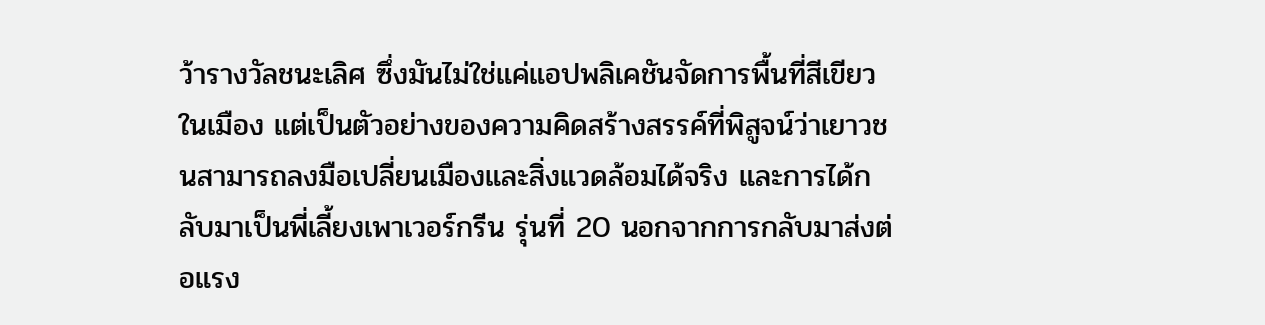ว้ารางวัลชนะเลิศ ซึ่งมันไม่ใช่แค่แอปพลิเคชันจัดการพื้นที่สีเขียวในเมือง แต่เป็นตัวอย่างของความคิดสร้างสรรค์ที่พิสูจน์ว่าเยาวชนสามารถลงมือเปลี่ยนเมืองและสิ่งแวดล้อมได้จริง และการได้กลับมาเป็นพี่เลี้ยงเพาเวอร์กรีน รุ่นที่ 20 นอกจากการกลับมาส่งต่อแรง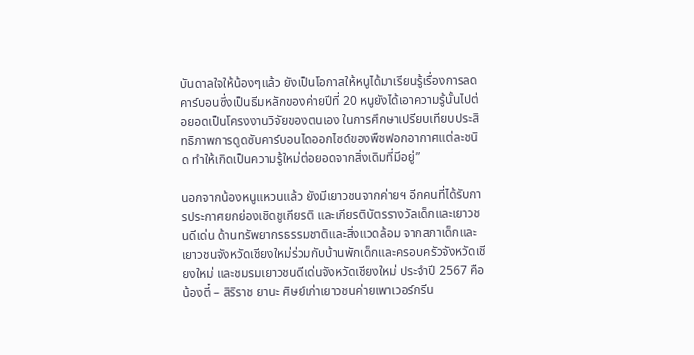บันดาลใจให้น้องๆแล้ว ยังเป็นโอกาสให้หนูได้มาเรียนรู้เรื่องการลดคาร์บอนซึ่งเป็นธีมหลักของค่ายปีที่ 20 หนูยังได้เอาความรู้นั้นไปต่อยอดเป็นโครงงานวิจัยของตนเอง ในการศึกษาเปรียบเทียบประสิทธิภาพการดูดซับคาร์บอนไดออกไซด์ของพืชฟอกอากาศแต่ละชนิด ทำให้เกิดเป็นความรู้ใหม่ต่อยอดจากสิ่งเดิมที่มีอยู่”

นอกจากน้องหนูแหวนแล้ว ยังมีเยาวชนจากค่ายฯ อีกคนที่ได้รับการประกาศยกย่องเชิดชูเกียรติ และเกียรติบัตรรางวัลเด็กและเยาวชนดีเด่น ด้านทรัพยากรธรรมชาติและสิ่งแวดล้อม จากสภาเด็กและเยาวชนจังหวัดเชียงใหม่ร่วมกับบ้านพักเด็กและครอบครัวจังหวัดเชียงใหม่ และชมรมเยาวชนดีเด่นจังหวัดเชียงใหม่ ประจำปี 2567 คือ น้องตี๋ – สิริราช ยานะ ศิษย์เก่าเยาวชนค่ายเพาเวอร์กรีน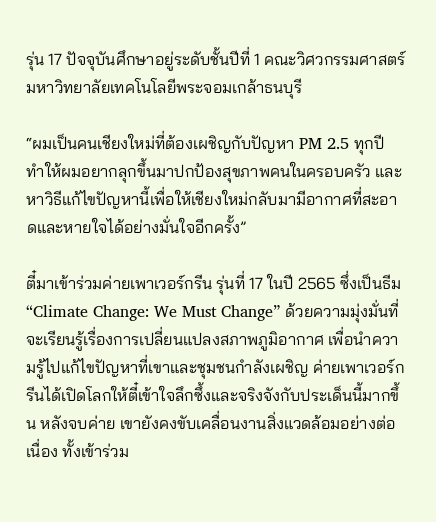รุ่น 17 ปัจจุบันศึกษาอยู่ระดับชั้นปีที่ 1 คณะวิศวกรรมศาสตร์ มหาวิทยาลัยเทคโนโลยีพระจอมเกล้าธนบุรี

“ผมเป็นคนเชียงใหม่ที่ต้องเผชิญกับปัญหา PM 2.5 ทุกปี ทำให้ผมอยากลุกขึ้นมาปกป้องสุขภาพคนในครอบครัว และหาวิธีแก้ไขปัญหานี้เพื่อให้เชียงใหม่กลับมามีอากาศที่สะอาดและหายใจได้อย่างมั่นใจอีกครั้ง”

ตี๋มาเข้าร่วมค่ายเพาเวอร์กรีน รุ่นที่ 17 ในปี 2565 ซึ่งเป็นธีม “Climate Change: We Must Change” ด้วยความมุ่งมั่นที่จะเรียนรู้เรื่องการเปลี่ยนแปลงสภาพภูมิอากาศ เพื่อนำความรู้ไปแก้ไขปัญหาที่เขาและชุมชนกำลังเผชิญ ค่ายเพาเวอร์กรีนได้เปิดโลกให้ตี๋เข้าใจลึกซึ้งและจริงจังกับประเด็นนี้มากขึ้น หลังจบค่าย เขายังคงขับเคลื่อนงานสิ่งแวดล้อมอย่างต่อเนื่อง ทั้งเข้าร่วม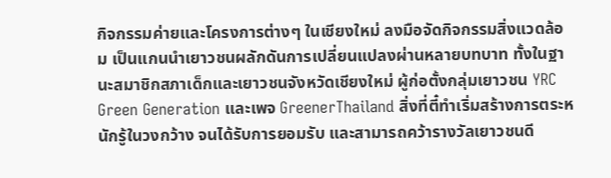กิจกรรมค่ายและโครงการต่างๆ ในเชียงใหม่ ลงมือจัดกิจกรรมสิ่งแวดล้อม เป็นแกนนำเยาวชนผลักดันการเปลี่ยนแปลงผ่านหลายบทบาท ทั้งในฐานะสมาชิกสภาเด็กและเยาวชนจังหวัดเชียงใหม่ ผู้ก่อตั้งกลุ่มเยาวชน YRC Green Generation และเพจ GreenerThailand สิ่งที่ตี๋ทำเริ่มสร้างการตระหนักรู้ในวงกว้าง จนได้รับการยอมรับ และสามารถคว้ารางวัลเยาวชนดี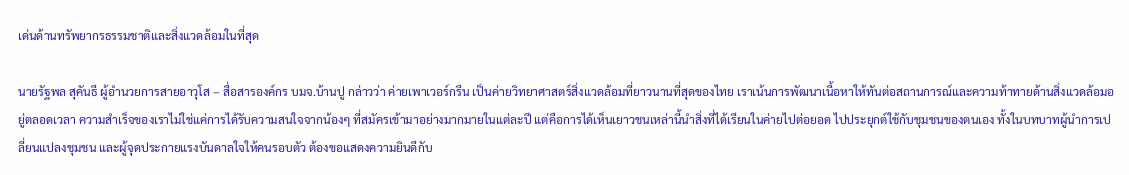เด่นด้านทรัพยากรธรรมชาติและสิ่งแวดล้อมในที่สุด

นายรัฐพล สุคันธี ผู้อำนวยการสายอาวุโส – สื่อสารองค์กร บมจ.บ้านปู กล่าวว่า ค่ายเพาเวอร์กรีน เป็นค่ายวิทยาศาสตร์สิ่งแวดล้อมที่ยาวนานที่สุดของไทย เราเน้นการพัฒนาเนื้อหาให้ทันต่อสถานการณ์และความท้าทายด้านสิ่งแวดล้อมอยู่ตลอดเวลา ความสำเร็จของเราไม่ใช่แค่การได้รับความสนใจจากน้องๆ ที่สมัครเข้ามาอย่างมากมายในแต่ละปี แต่คือการได้เห็นเยาวชนเหล่านี้นำสิ่งที่ได้เรียนในค่ายไปต่อยอด ไปประยุกต์ใช้กับชุมชนของตนเอง ทั้งในบทบาทผู้นำการเปลี่ยนแปลงชุมชน และผู้จุดประกายแรงบันดาลใจให้คนรอบตัว ต้องขอแสดงความยินดีกับ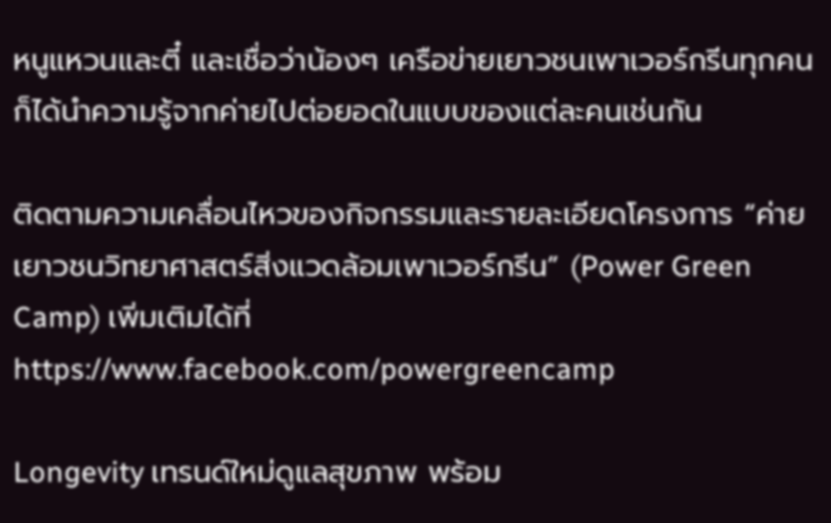หนูแหวนและตี๋ และเชื่อว่าน้องๆ เครือข่ายเยาวชนเพาเวอร์กรีนทุกคนก็ได้นำความรู้จากค่ายไปต่อยอดในแบบของแต่ละคนเช่นกัน

ติดตามความเคลื่อนไหวของกิจกรรมและรายละเอียดโครงการ “ค่ายเยาวชนวิทยาศาสตร์สิ่งแวดล้อมเพาเวอร์กรีน” (Power Green Camp) เพิ่มเติมได้ที่ https://www.facebook.com/powergreencamp

Longevity เทรนด์ใหม่ดูแลสุขภาพ พร้อม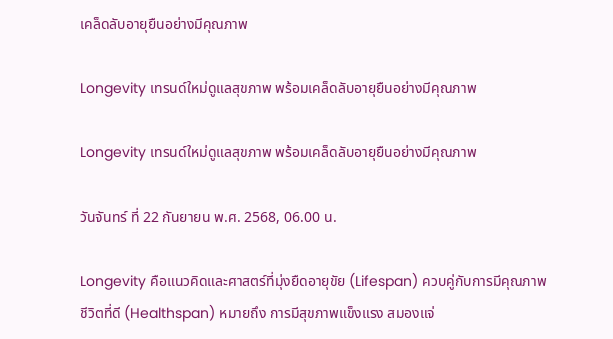เคล็ดลับอายุยืนอย่างมีคุณภาพ

Longevity เทรนด์ใหม่ดูแลสุขภาพ พร้อมเคล็ดลับอายุยืนอย่างมีคุณภาพ

Longevity เทรนด์ใหม่ดูแลสุขภาพ พร้อมเคล็ดลับอายุยืนอย่างมีคุณภาพ

วันจันทร์ ที่ 22 กันยายน พ.ศ. 2568, 06.00 น.

Longevity คือแนวคิดและศาสตร์ที่มุ่งยืดอายุขัย (Lifespan) ควบคู่กับการมีคุณภาพชีวิตที่ดี (Healthspan) หมายถึง การมีสุขภาพแข็งแรง สมองแจ่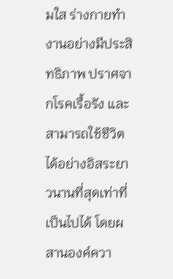มใส ร่างกายทำงานอย่างมีประสิทธิภาพ ปราศจากโรคเรื้อรัง และสามารถใช้ชีวิตได้อย่างอิสระยาวนานที่สุดเท่าที่เป็นไปได้ โดยผสานองค์ควา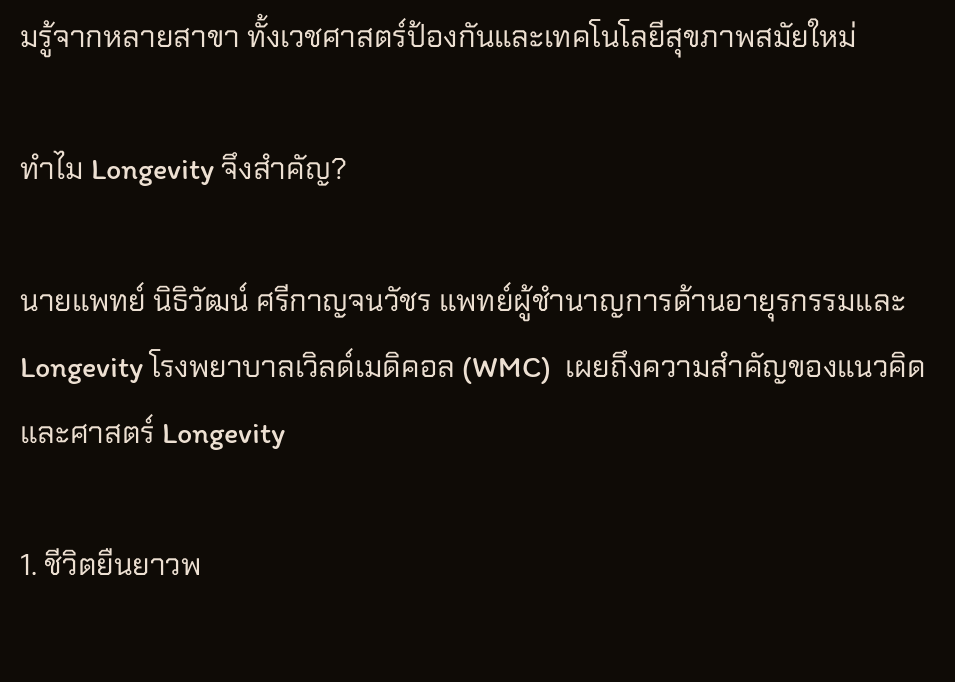มรู้จากหลายสาขา ทั้งเวชศาสตร์ป้องกันและเทคโนโลยีสุขภาพสมัยใหม่

ทำไม Longevity จึงสำคัญ?

นายแพทย์ นิธิวัฒน์ ศรีกาญจนวัชร แพทย์ผู้ชำนาญการด้านอายุรกรรมและ Longevity โรงพยาบาลเวิลด์เมดิคอล (WMC)  เผยถึงความสำคัญของแนวคิดและศาสตร์ Longevity

1. ชีวิตยืนยาวพ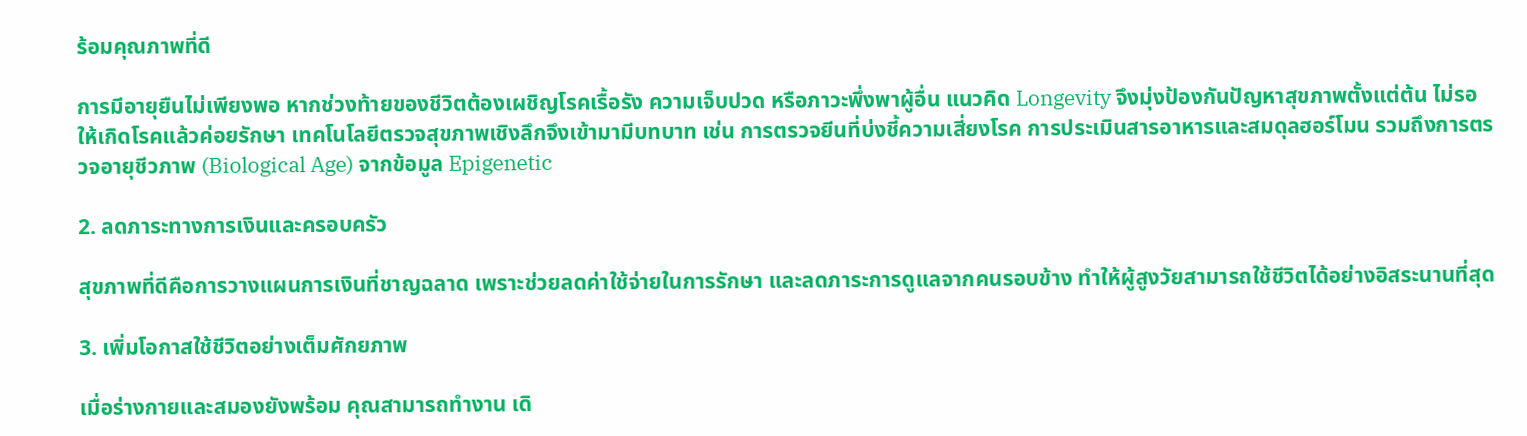ร้อมคุณภาพที่ดี

การมีอายุยืนไม่เพียงพอ หากช่วงท้ายของชีวิตต้องเผชิญโรคเรื้อรัง ความเจ็บปวด หรือภาวะพึ่งพาผู้อื่น แนวคิด Longevity จึงมุ่งป้องกันปัญหาสุขภาพตั้งแต่ต้น ไม่รอให้เกิดโรคแล้วค่อยรักษา เทคโนโลยีตรวจสุขภาพเชิงลึกจึงเข้ามามีบทบาท เช่น การตรวจยีนที่บ่งชี้ความเสี่ยงโรค การประเมินสารอาหารและสมดุลฮอร์โมน รวมถึงการตรวจอายุชีวภาพ (Biological Age) จากข้อมูล Epigenetic

2. ลดภาระทางการเงินและครอบครัว

สุขภาพที่ดีคือการวางแผนการเงินที่ชาญฉลาด เพราะช่วยลดค่าใช้จ่ายในการรักษา และลดภาระการดูแลจากคนรอบข้าง ทำให้ผู้สูงวัยสามารถใช้ชีวิตได้อย่างอิสระนานที่สุด

3. เพิ่มโอกาสใช้ชีวิตอย่างเต็มศักยภาพ

เมื่อร่างกายและสมองยังพร้อม คุณสามารถทำงาน เดิ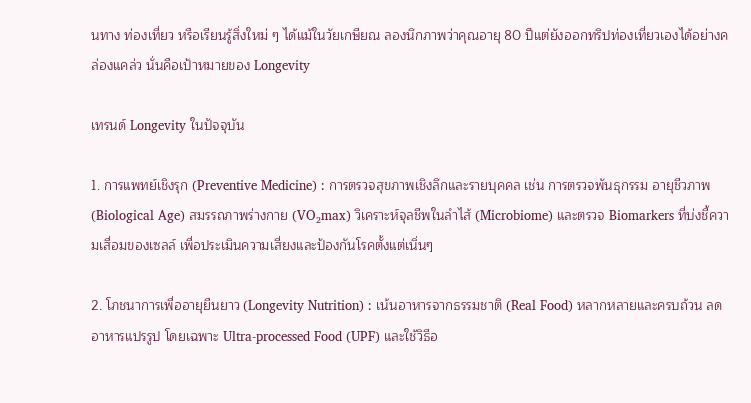นทาง ท่องเที่ยว หรือเรียนรู้สิ่งใหม่ ๆ ได้แม้ในวัยเกษียณ ลองนึกภาพว่าคุณอายุ 80 ปีแต่ยังออกทริปท่องเที่ยวเองได้อย่างคล่องแคล่ว นั่นคือเป้าหมายของ Longevity

เทรนด์ Longevity ในปัจจุบัน

1. การแพทย์เชิงรุก (Preventive Medicine) : การตรวจสุขภาพเชิงลึกและรายบุคคล เช่น การตรวจพันธุกรรม อายุชีวภาพ (Biological Age) สมรรถภาพร่างกาย (VO₂max) วิเคราะห์จุลชีพในลำไส้ (Microbiome) และตรวจ Biomarkers ที่บ่งชี้ความเสื่อมของเซลล์ เพื่อประเมินความเสี่ยงและป้องกันโรคตั้งแต่เนิ่นๆ

2. โภชนาการเพื่ออายุยืนยาว (Longevity Nutrition) : เน้นอาหารจากธรรมชาติ (Real Food) หลากหลายและครบถ้วน ลดอาหารแปรรูป โดยเฉพาะ Ultra-processed Food (UPF) และใช้วิธีอ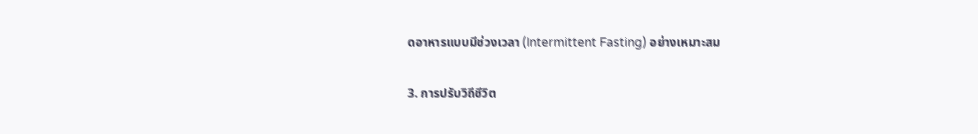ดอาหารแบบมีช่วงเวลา (Intermittent Fasting) อย่างเหมาะสม

3. การปรับวิถีชีวิต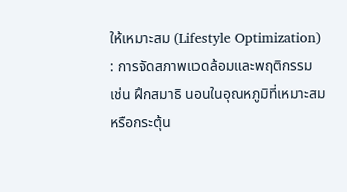ให้เหมาะสม (Lifestyle Optimization) : การจัดสภาพแวดล้อมและพฤติกรรม เช่น ฝึกสมาธิ นอนในอุณหภูมิที่เหมาะสม หรือกระตุ้น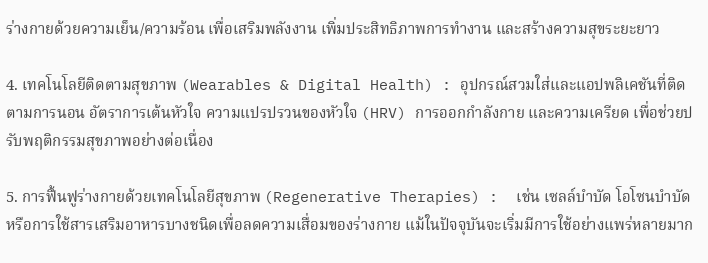ร่างกายด้วยความเย็น/ความร้อน เพื่อเสริมพลังงาน เพิ่มประสิทธิภาพการทำงาน และสร้างความสุขระยะยาว

4. เทคโนโลยีติดตามสุขภาพ (Wearables & Digital Health) : อุปกรณ์สวมใส่และแอปพลิเคชันที่ติดตามการนอน อัตราการเต้นหัวใจ ความแปรปรวนของหัวใจ (HRV) การออกกำลังกาย และความเครียด เพื่อช่วยปรับพฤติกรรมสุขภาพอย่างต่อเนื่อง

5. การฟื้นฟูร่างกายด้วยเทคโนโลยีสุขภาพ (Regenerative Therapies) :  เช่น เซลล์บำบัด โอโซนบำบัด หรือการใช้สารเสริมอาหารบางชนิดเพื่อลดความเสื่อมของร่างกาย แม้ในปัจจุบันจะเริ่มมีการใช้อย่างแพร่หลายมาก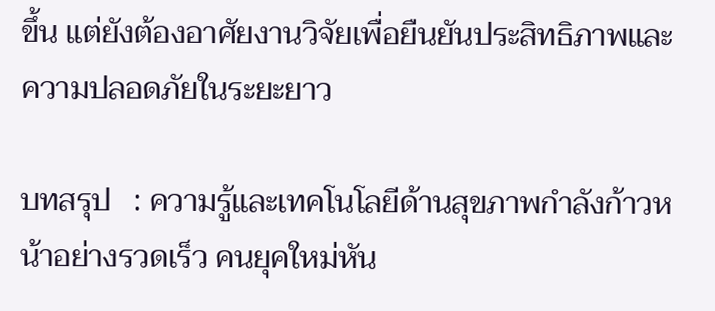ขึ้น แต่ยังต้องอาศัยงานวิจัยเพื่อยืนยันประสิทธิภาพและความปลอดภัยในระยะยาว

บทสรุป   : ความรู้และเทคโนโลยีด้านสุขภาพกำลังก้าวหน้าอย่างรวดเร็ว คนยุคใหม่หัน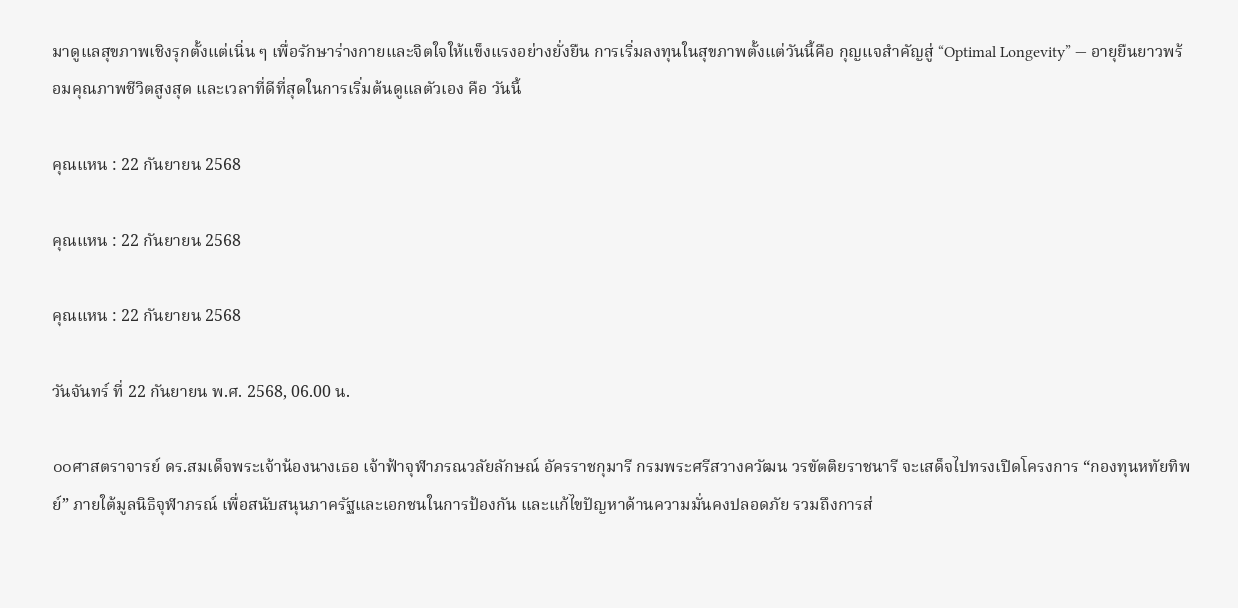มาดูแลสุขภาพเชิงรุกตั้งแต่เนิ่น ๆ เพื่อรักษาร่างกายและจิตใจให้แข็งแรงอย่างยั่งยืน การเริ่มลงทุนในสุขภาพตั้งแต่วันนี้คือ กุญแจสำคัญสู่ “Optimal Longevity” — อายุยืนยาวพร้อมคุณภาพชีวิตสูงสุด และเวลาที่ดีที่สุดในการเริ่มต้นดูแลตัวเอง คือ วันนี้

คุณแหน : 22 กันยายน 2568

คุณแหน : 22 กันยายน 2568

คุณแหน : 22 กันยายน 2568

วันจันทร์ ที่ 22 กันยายน พ.ศ. 2568, 06.00 น.

๐๐ศาสตราจารย์ ดร.สมเด็จพระเจ้าน้องนางเธอ เจ้าฟ้าจุฬาภรณวลัยลักษณ์ อัครราชกุมารี กรมพระศรีสวางควัฒน วรขัตติยราชนารี จะเสด็จไปทรงเปิดโครงการ “กองทุนหทัยทิพย์” ภายใต้มูลนิธิจุฬาภรณ์ เพื่อสนับสนุนภาครัฐและเอกชนในการป้องกัน และแก้ไขปัญหาด้านความมั่นคงปลอดภัย รวมถึงการส่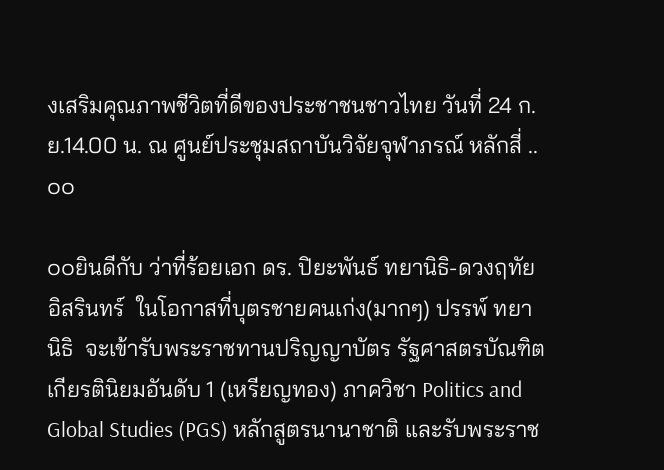งเสริมคุณภาพชีวิตที่ดีของประชาชนชาวไทย วันที่ 24 ก.ย.14.00 น. ณ ศูนย์ประชุมสถาบันวิจัยจุฬาภรณ์ หลักสี่ ..๐๐

๐๐ยินดีกับ ว่าที่ร้อยเอก ดร. ปิยะพันธ์ ทยานิธิ-ดวงฤทัย อิสรินทร์  ในโอกาสที่บุตรชายคนเก่ง(มากๆ) ปรรพ์ ทยานิธิ  จะเข้ารับพระราชทานปริญญาบัตร รัฐศาสตรบัณฑิต เกียรตินิยมอันดับ 1 (เหรียญทอง) ภาควิชา Politics and Global Studies (PGS) หลักสูตรนานาชาติ และรับพระราช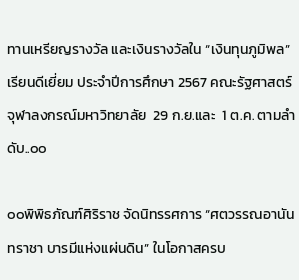ทานเหรียญรางวัล และเงินรางวัลใน “เงินทุนภูมิพล” เรียนดีเยี่ยม ประจำปีการศึกษา 2567 คณะรัฐศาสตร์ จุฬาลงกรณ์มหาวิทยาลัย  29 ก.ย.และ  1 ต.ค. ตามลำดับ..๐๐

๐๐พิพิธภัณฑ์ศิริราช จัดนิทรรศการ “ศตวรรณอานันทราชา บารมีแห่งแผ่นดิน” ในโอกาสครบ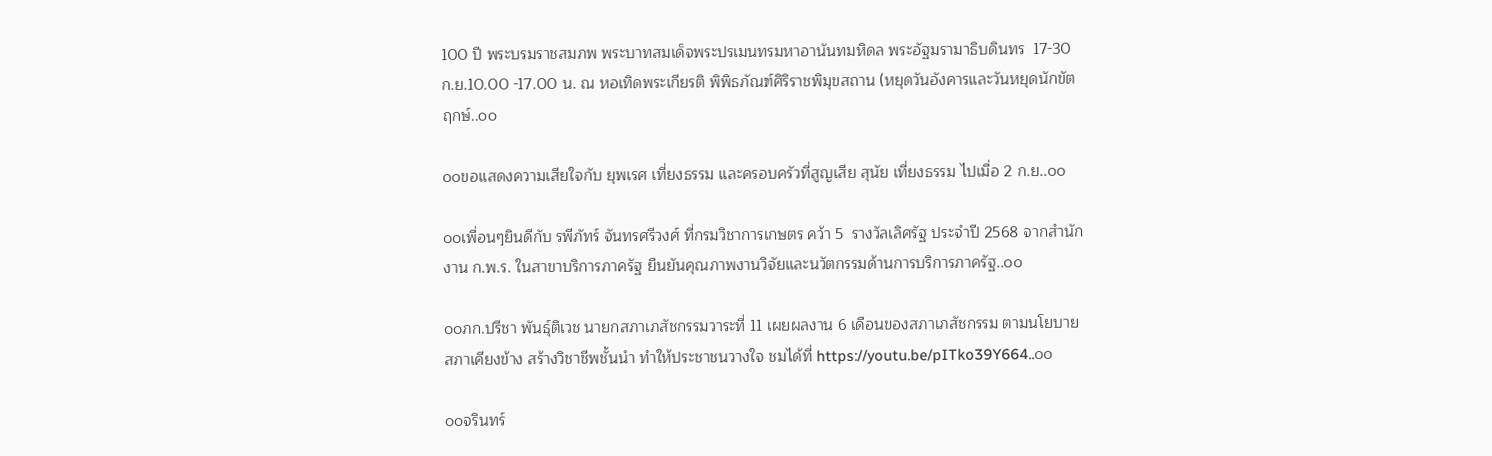100 ปี พระบรมราชสมภพ พระบาทสมเด็จพระปรเมนทรมหาอานันทมหิดล พระอัฐมรามาธิบดินทร  17-30 ก.ย.10.00 -17.00 น. ณ หอเทิดพระเกียรติ พิพิธภัณฑ์ศิริราชพิมุขสถาน (หยุดวันอังคารและวันหยุดนักขัตฤกษ์..๐๐

๐๐ขอแสดงความเสียใจกับ ยุพเรศ เที่ยงธรรม และครอบครัวที่สูญเสีย สุนัย เที่ยงธรรม ไปเมื่อ 2 ก.ย..๐๐

๐๐เพื่อนๆยินดีกับ รพีภัทร์ จันทรศรีวงศ์ ที่กรมวิชาการเกษตร คว้า 5  รางวัลเลิศรัฐ ประจำปี 2568 จากสำนักงาน ก.พ.ร. ในสาขาบริการภาครัฐ ยืนยันคุณภาพงานวิจัยและนวัตกรรมด้านการบริการภาครัฐ..๐๐

๐๐ภก.ปรีชา พันธุ์ติเวช นายกสภาเภสัชกรรมวาระที่ 11 เผยผลงาน 6 เดือนของสภาเภสัชกรรม ตามนโยบาย สภาเคียงข้าง สร้างวิชาชีพชั้นนำ ทำให้ประชาชนวางใจ ชมได้ที่ https://youtu.be/pITko39Y664..๐๐

๐๐จรินทร์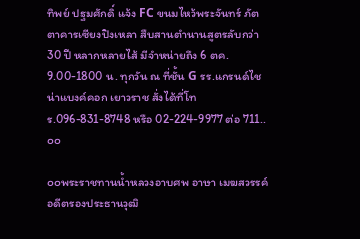ทิพย์ ปฐมศักดิ์ แจ้ง FC ขนมไหว้พระจันทร์ ภัตตาคารเซียงปิงเหลา สืบสานตำนานสูตรลับกว่า 30 ปี หลากหลายไส้ มีจำหน่ายถึง 6 ตค. 9.00-1800 น. ทุกวัน ณ ที่ชั้น G รร.แกรนด์ไชน่าแบงค์คอก เยาวราช สั่งได้ที่โทร.096-831-8748 หรือ 02-224-9977 ต่อ 711..๐๐

๐๐พระราชทานน้ำหลวงอาบศพ อาษา เมฆสวรรค์ อดีตรองประธานวุฒิ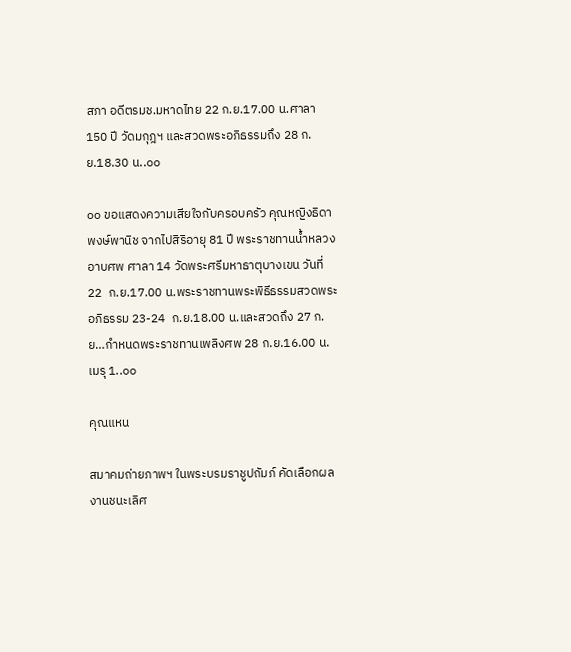สภา อดีตรมช.มหาดไทย 22 ก.ย.17.00 น.ศาลา 150 ปี วัดมกุฎฯ และสวดพระอภิธรรมถึง 28 ก.ย.18.30 น..๐๐

๐๐ ขอแสดงความเสียใจกับครอบครัว คุณหญิงธิดา พงษ์พานิช จากไปสิริอายุ 81 ปี พระราชทานน้ำหลวงอาบศพ ศาลา 14 วัดพระศรีมหาธาตุบางเขน วันที่ 22  ก.ย.17.00 น.พระราชทานพระพิธีธรรมสวดพระอภิธรรม 23-24  ก.ย.18.00 น.และสวดถึง 27 ก.ย…กำหนดพระราชทานเพลิงศพ 28 ก.ย.16.00 น.เมรุ 1..๐๐

คุณแหน

สมาคมถ่ายภาพฯ ในพระบรมราชูปถัมภ์ คัดเลือกผลงานชนะเลิศ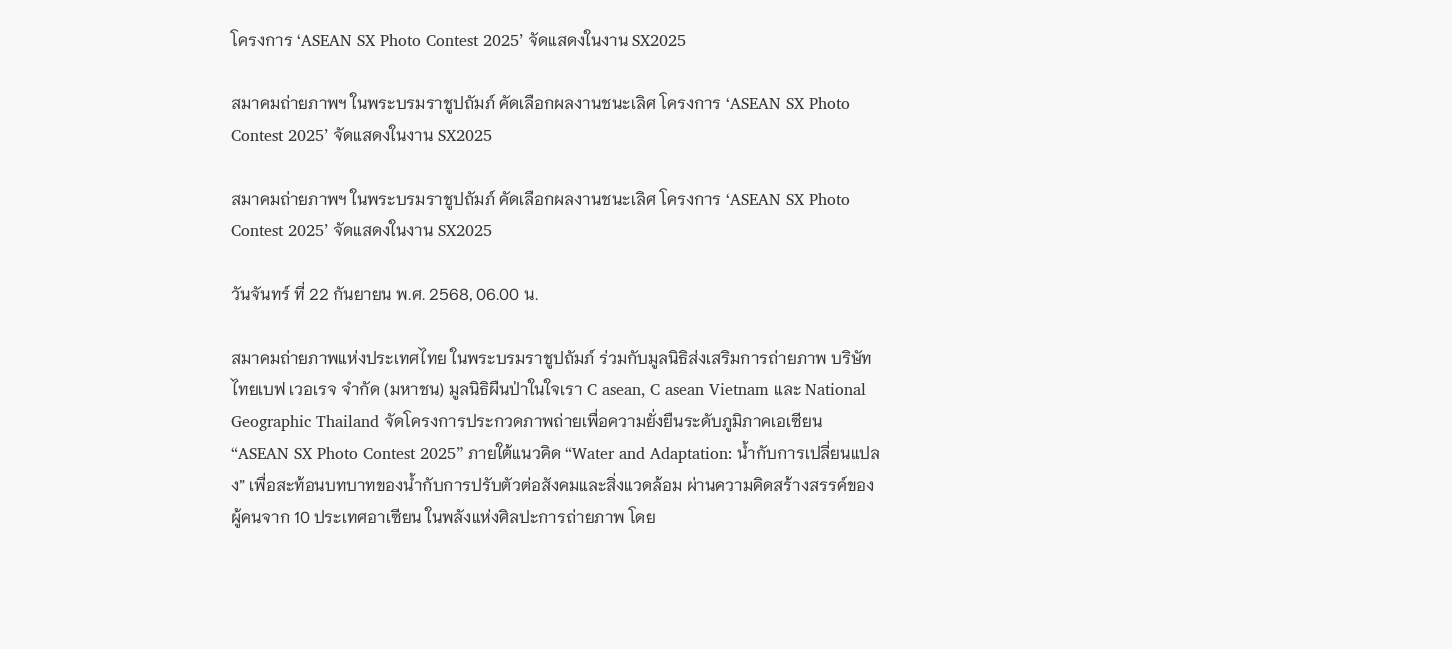โครงการ ‘ASEAN SX Photo Contest 2025’ จัดแสดงในงาน SX2025

สมาคมถ่ายภาพฯ ในพระบรมราชูปถัมภ์ คัดเลือกผลงานชนะเลิศ โครงการ ‘ASEAN SX Photo Contest 2025’ จัดแสดงในงาน SX2025

สมาคมถ่ายภาพฯ ในพระบรมราชูปถัมภ์ คัดเลือกผลงานชนะเลิศ โครงการ ‘ASEAN SX Photo Contest 2025’ จัดแสดงในงาน SX2025

วันจันทร์ ที่ 22 กันยายน พ.ศ. 2568, 06.00 น.

สมาคมถ่ายภาพแห่งประเทศไทย ในพระบรมราชูปถัมภ์ ร่วมกับมูลนิธิส่งเสริมการถ่ายภาพ บริษัท ไทยเบฟ เวอเรจ จำกัด (มหาชน) มูลนิธิผืนป่าในใจเรา C asean, C asean Vietnam และ National Geographic Thailand จัดโครงการประกวดภาพถ่ายเพื่อความยั่งยืนระดับภูมิภาคเอเซียน “ASEAN SX Photo Contest 2025” ภายใต้แนวคิด “Water and Adaptation: น้ำกับการเปลี่ยนแปลง” เพื่อสะท้อนบทบาทของน้ำกับการปรับตัวต่อสังคมและสิ่งแวดล้อม ผ่านความคิดสร้างสรรค์ของผู้คนจาก 10 ประเทศอาเซียน ในพลังแห่งศิลปะการถ่ายภาพ โดย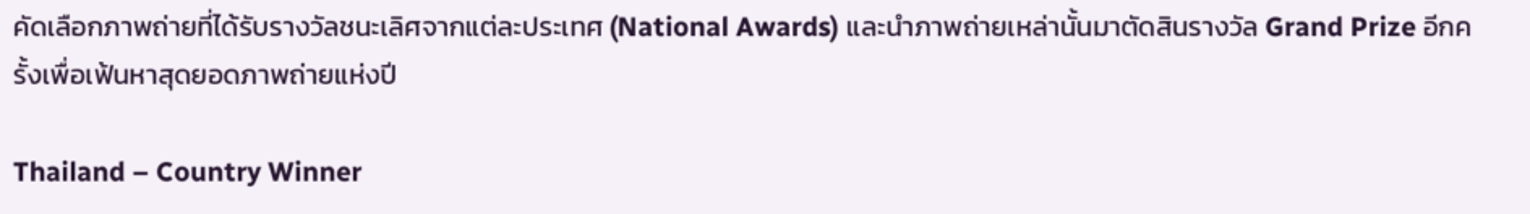คัดเลือกภาพถ่ายที่ได้รับรางวัลชนะเลิศจากแต่ละประเทศ (National Awards) และนำภาพถ่ายเหล่านั้นมาตัดสินรางวัล Grand Prize อีกครั้งเพื่อเฟ้นหาสุดยอดภาพถ่ายแห่งปี

Thailand – Country Winner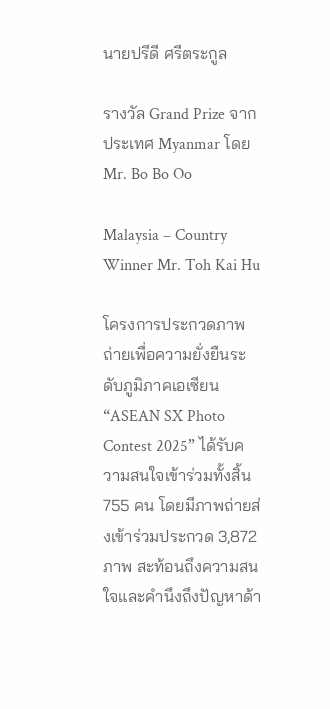นายปรีดี ศรีตระกูล

รางวัล Grand Prize จากประเทศ Myanmar โดย Mr. Bo Bo Oo

Malaysia – Country Winner Mr. Toh Kai Hu

โครงการประกวดภาพถ่ายเพื่อความยั่งยืนระดับภูมิภาคเอเซียน “ASEAN SX Photo Contest 2025” ได้รับความสนใจเข้าร่วมทั้งสิ้น 755 คน โดยมีภาพถ่ายส่งเข้าร่วมประกวด 3,872 ภาพ สะท้อนถึงความสนใจและคำนึงถึงปัญหาด้า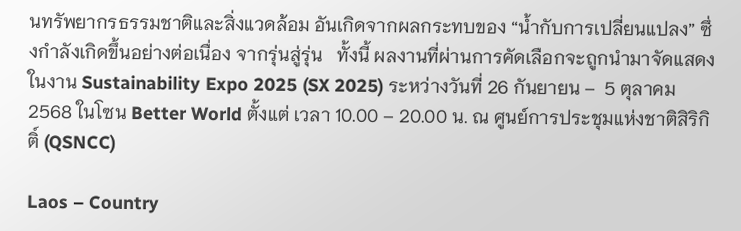นทรัพยากรธรรมชาติและสิ่งแวดล้อม อันเกิดจากผลกระทบของ “น้ำกับการเปลี่ยนแปลง” ซึ่งกำลังเกิดขึ้นอย่างต่อเนื่อง จากรุ่นสู่รุ่น   ทั้งนี้ ผลงานที่ผ่านการคัดเลือกจะถูกนำมาจัดแสดงในงาน Sustainability Expo 2025 (SX 2025) ระหว่างวันที่ 26 กันยายน –  5 ตุลาคม 2568 ในโซน Better World ตั้งแต่ เวลา 10.00 – 20.00 น. ณ ศูนย์การประชุมแห่งชาติสิริกิติ์ (QSNCC)

Laos – Country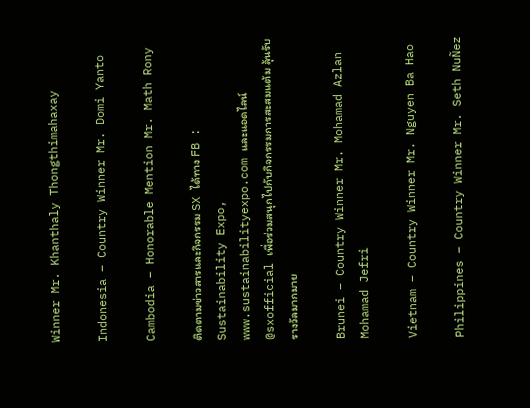Winner Mr. Khanthaly Thongthimahaxay

Indonesia – Country Winner Mr. Domi Yanto

Cambodia – Honorable Mention Mr. Math Rony

ติดตามข่าวสารและกิจกรรม SX ได้ทาง FB : Sustainability Expo, www.sustainabilityexpo.com และแอดไลน์ @sxofficial เพื่อร่วมสนุกไปกับกิจกรรมการสะสมแต้ม ลุ้นรับรางวัลมากมาย

Brunei – Country Winner Mr. Mohamad Azlan Mohamad Jefri

Vietnam – Country Winner Mr. Nguyen Ba Hao

Philippines – Country Winner Mr. Seth NuÑez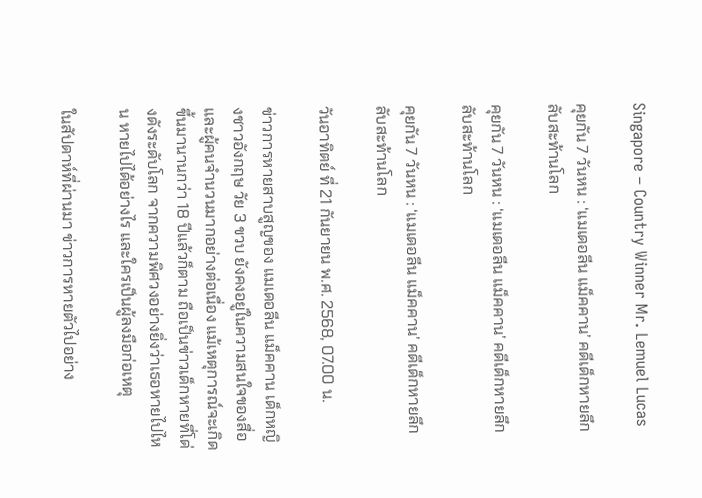Singapore – Country Winner Mr. Lemuel Lucas

คุยกัน 7 วันหน : ‘แมเดอลีน แม็คคาน’ คดีเด็กหายลึกลับสะท้านโลก

คุยกัน 7 วันหน : ‘แมเดอลีน แม็คคาน’ คดีเด็กหายลึกลับสะท้านโลก

คุยกัน 7 วันหน : ‘แมเดอลีน แม็คคาน’ คดีเด็กหายลึกลับสะท้านโลก

วันอาทิตย์ ที่ 21 กันยายน พ.ศ. 2568, 07.00 น.

ข่าวการหายสาบสูญของ แมเดอลีน แม็คคาน เด็กหญิงชาวอังกฤษ วัย 3 ขวบ ยังคงอยู่ในความสนใจของสื่อและผู้คนจำนวนมากอย่างต่อเนื่อง แม้เหตุการณ์จะเกิดขึ้นมานานกว่า 18 ปีแล้วก็ตาม ถือเป็นข่าวเด็กหายที่โด่งดังระดับโลก จากความพิศวงอย่างยิ่งว่าเธอหายไปไหน หายไปได้อย่างไร และใครเป็นผู้ลงมือก่อเหตุ

ในสัปดาห์ที่ผ่านมา ข่าวการหายตัวไปอย่าง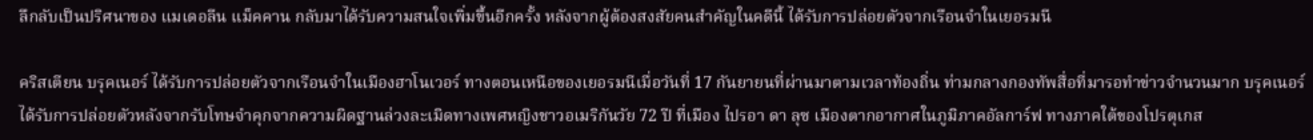ลึกลับเป็นปริศนาของ แมเดอลีน แม็คคาน กลับมาได้รับความสนใจเพิ่มขึ้นอีกครั้ง หลังจากผู้ต้องสงสัยคนสำคัญในคดีนี้ ได้รับการปล่อยตัวจากเรือนจำในเยอรมนี

คริสเตียน บรุคเนอร์ ได้รับการปล่อยตัวจากเรือนจำในเมืองฮาโนเวอร์ ทางตอนเหนือของเยอรมนีเมื่อวันที่ 17 กันยายนที่ผ่านมาตามเวลาท้องถิ่น ท่ามกลางกองทัพสื่อที่มารอทำข่าวจำนวนมาก บรุคเนอร์ได้รับการปล่อยตัวหลังจากรับโทษจำคุกจากความผิดฐานล่วงละเมิดทางเพศหญิงชาวอเมริกันวัย 72 ปี ที่เมือง ไปรอา ดา ลุซ เมืองตากอากาศในภูมิภาคอัลการ์ฟ ทางภาคใต้ของโปรตุเกส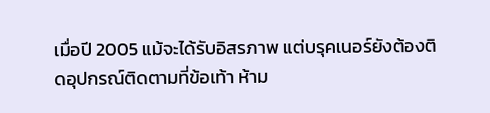เมื่อปี 2005 แม้จะได้รับอิสรภาพ แต่บรุคเนอร์ยังต้องติดอุปกรณ์ติดตามที่ข้อเท้า ห้าม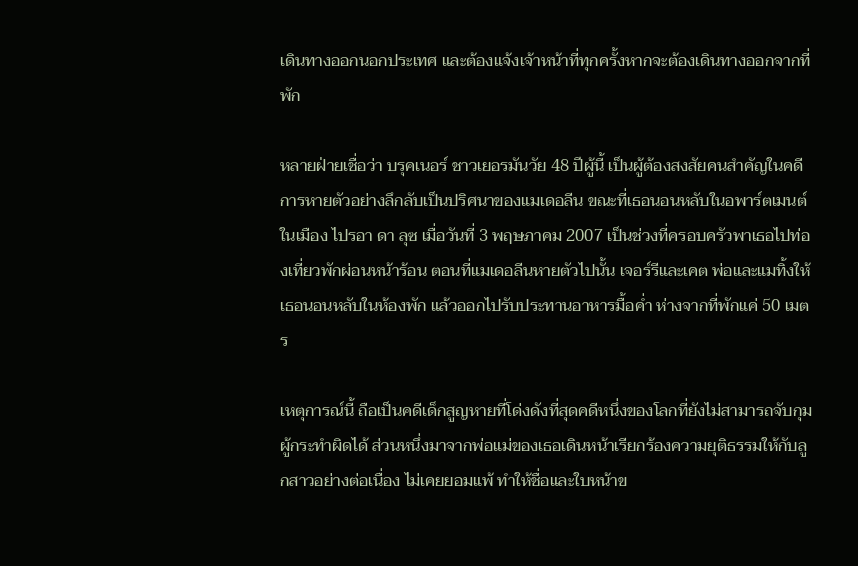เดินทางออกนอกประเทศ และต้องแจ้งเจ้าหน้าที่ทุกครั้งหากจะต้องเดินทางออกจากที่พัก

หลายฝ่ายเชื่อว่า บรุคเนอร์ ชาวเยอรมันวัย 48 ปีผู้นี้ เป็นผู้ต้องสงสัยคนสำคัญในคดีการหายตัวอย่างลึกลับเป็นปริศนาของแมเดอลีน ขณะที่เธอนอนหลับในอพาร์ตเมนต์ในเมือง ไปรอา ดา ลุซ เมื่อวันที่ 3 พฤษภาคม 2007 เป็นช่วงที่ครอบครัวพาเธอไปท่องเที่ยวพักผ่อนหน้าร้อน ตอนที่แมเดอลีนหายตัวไปนั้น เจอร์รีและเคต พ่อและแมทิ้งให้เธอนอนหลับในห้องพัก แล้วออกไปรับประทานอาหารมื้อค่ำ ห่างจากที่พักแค่ 50 เมตร

เหตุการณ์นี้ ถือเป็นคดีเด็กสูญหายที่โด่งดังที่สุดคดีหนึ่งของโลกที่ยังไม่สามารถจับกุมผู้กระทำผิดได้ ส่วนหนึ่งมาจากพ่อแม่ของเธอเดินหน้าเรียกร้องความยุติธรรมให้กับลูกสาวอย่างต่อเนื่อง ไม่เคยยอมแพ้ ทำให้ชื่อและใบหน้าข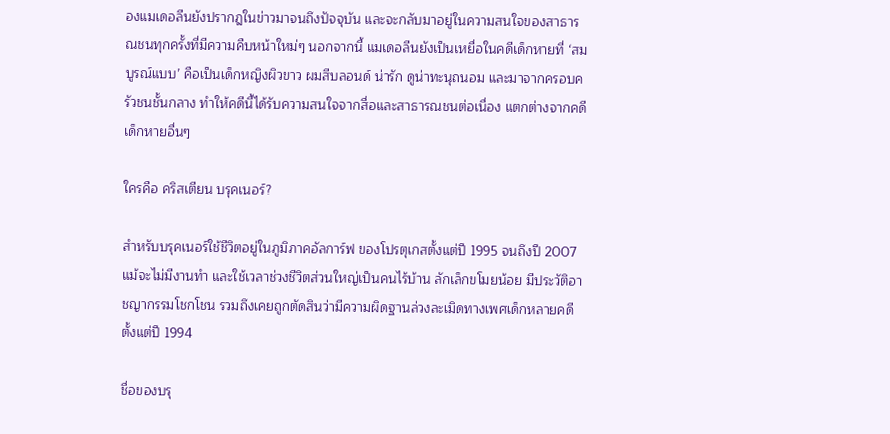องแมเดอลีนยังปรากฎในข่าวมาจนถึงปัจจุบัน และจะกลับมาอยู่ในความสนใจของสาธารณชนทุกครั้งที่มีความคืบหน้าใหม่ๆ นอกจากนี้ แมเดอลีนยังเป็นเหยื่อในคดีเด็กหายที่ ‘สมบูรณ์แบบ’ คือเป็นเด็กหญิงผิวขาว ผมสีบลอนด์ น่ารัก ดูน่าทะนุถนอม และมาจากครอบครัวชนชั้นกลาง ทำให้คดีนี้ได้รับความสนใจจากสื่อและสาธารณชนต่อเนื่อง แตกต่างจากคดีเด็กหายอื่นๆ

ใครคือ คริสเตียน บรุคเนอร์?

สำหรับบรุคเนอร์ใช้ชีวิตอยู่ในภูมิภาคอัลการ์ฟ ของโปรตุเกสตั้งแต่ปี 1995 จนถึงปี 2007 แม้จะไม่มีงานทำ และใช้เวลาช่วงชีวิตส่วนใหญ่เป็นคนไร้บ้าน ลักเล็กขโมยน้อย มีประวัติอาชญากรรมโชกโชน รวมถึงเคยถูกตัดสินว่ามีความผิดฐานล่วงละเมิดทางเพศเด็กหลายคดีตั้งแต่ปี 1994

ชื่อของบรุ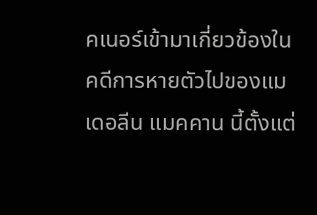คเนอร์เข้ามาเกี่ยวข้องในคดีการหายตัวไปของแมเดอลีน แมคคาน นี้ตั้งแต่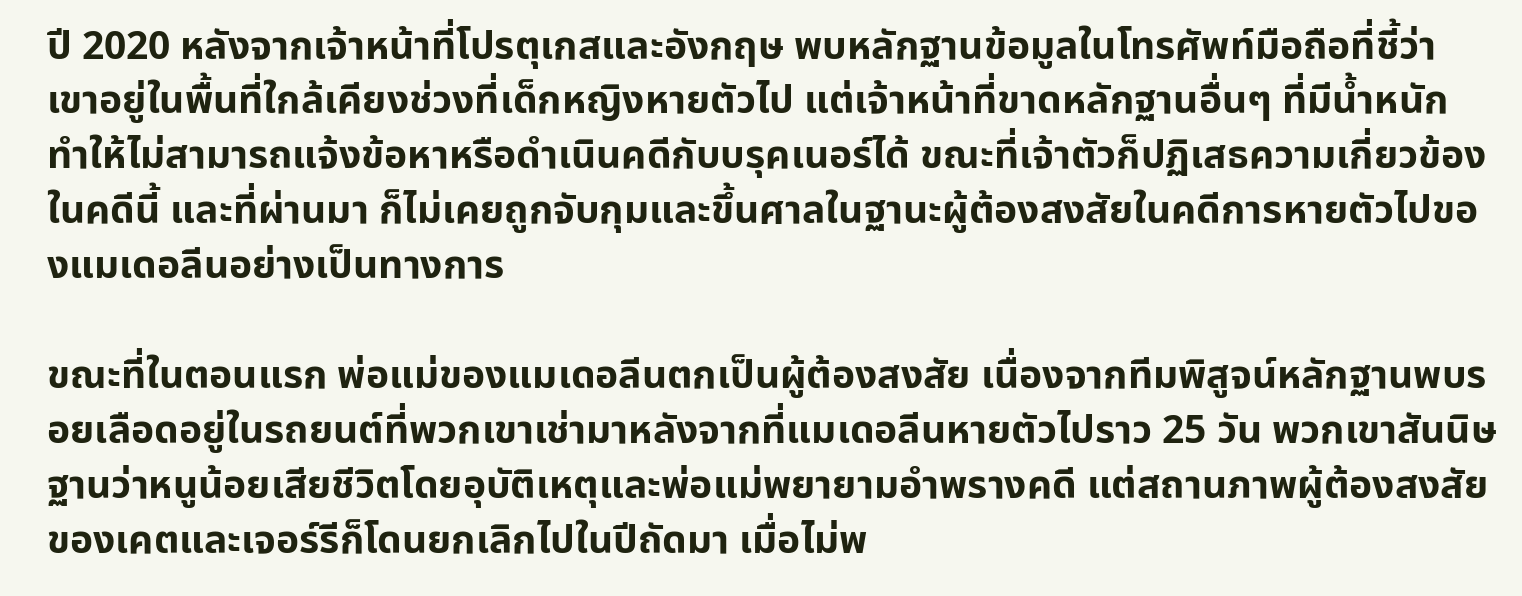ปี 2020 หลังจากเจ้าหน้าที่โปรตุเกสและอังกฤษ พบหลักฐานข้อมูลในโทรศัพท์มือถือที่ชี้ว่า เขาอยู่ในพื้นที่ใกล้เคียงช่วงที่เด็กหญิงหายตัวไป แต่เจ้าหน้าที่ขาดหลักฐานอื่นๆ ที่มีน้ำหนัก ทำให้ไม่สามารถแจ้งข้อหาหรือดำเนินคดีกับบรุคเนอร์ได้ ขณะที่เจ้าตัวก็ปฏิเสธความเกี่ยวข้องในคดีนี้ และที่ผ่านมา ก็ไม่เคยถูกจับกุมและขึ้นศาลในฐานะผู้ต้องสงสัยในคดีการหายตัวไปของแมเดอลีนอย่างเป็นทางการ

ขณะที่ในตอนแรก พ่อแม่ของแมเดอลีนตกเป็นผู้ต้องสงสัย เนื่องจากทีมพิสูจน์หลักฐานพบรอยเลือดอยู่ในรถยนต์ที่พวกเขาเช่ามาหลังจากที่แมเดอลีนหายตัวไปราว 25 วัน พวกเขาสันนิษฐานว่าหนูน้อยเสียชีวิตโดยอุบัติเหตุและพ่อแม่พยายามอำพรางคดี แต่สถานภาพผู้ต้องสงสัยของเคตและเจอร์รีก็โดนยกเลิกไปในปีถัดมา เมื่อไม่พ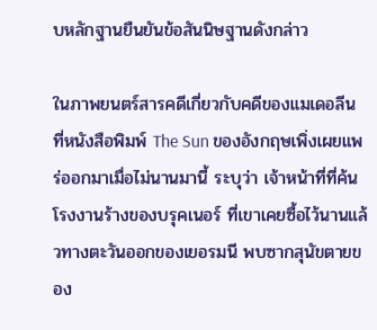บหลักฐานยืนยันข้อสันนิษฐานดังกล่าว

ในภาพยนตร์สารคดีเกี่ยวกับคดีของแมเดอลีน ที่หนังสือพิมพ์ The Sun ของอังกฤษเพิ่งเผยแพร่ออกมาเมื่อไม่นานมานี้ ระบุว่า เจ้าหน้าที่ที่ค้นโรงงานร้างของบรุคเนอร์ ที่เขาเคยซื้อไว้นานแล้วทางตะวันออกของเยอรมนี พบซากสุนัขตายของ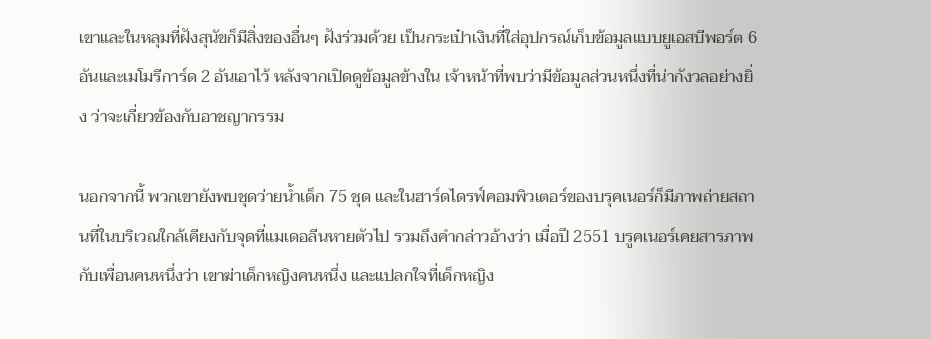เขาและในหลุมที่ฝังสุนัขก็มีสิ่งของอื่นๆ ฝังร่วมด้วย เป็นกระเป๋าเงินที่ใส่อุปกรณ์เก็บข้อมูลแบบยูเอสบีพอร์ต 6 อันและเมโมรีการ์ด 2 อันเอาไว้ หลังจากเปิดดูข้อมูลข้างใน เจ้าหน้าที่พบว่ามีข้อมูลส่วนหนึ่งที่น่ากังวลอย่างยิ่ง ว่าจะเกี่ยวข้องกับอาชญากรรม

นอกจากนี้ พวกเขายังพบชุดว่ายน้ำเด็ก 75 ชุด และในฮาร์ดไดรฟ์คอมพิวเตอร์ของบรุคเนอร์ก็มีภาพถ่ายสถานที่ในบริเวณใกล้เคียงกับจุดที่แมเดอลีนหายตัวไป รวมถึงคำกล่าวอ้างว่า เมื่อปี 2551 บรูคเนอร์เคยสารภาพกับเพื่อนคนหนึ่งว่า เขาฆ่าเด็กหญิงคนหนึ่ง และแปลกใจที่เด็กหญิง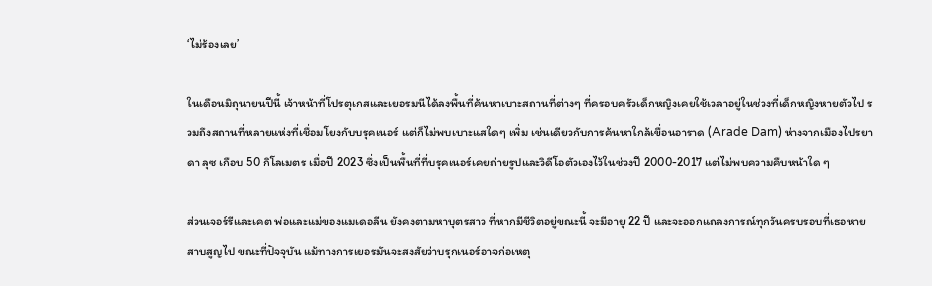‘ไม่ร้องเลย’

ในเดือนมิถุนายนปีนี้ เจ้าหน้าที่โปรตุเกสและเยอรมนีได้ลงพื้นที่ค้นหาเบาะสถานที่ต่างๆ ที่ครอบครัวเด็กหญิงเคยใช้เวลาอยู่ในช่วงที่เด็กหญิงหายตัวไป รวมถึงสถานที่หลายแห่งที่เชื่อมโยงกับบรุคเนอร์ แต่ก็ไม่พบเบาะแสใดๆ เพิ่ม เช่นเดียวกับการค้นหาใกล้เขื่อนอาราด (Arade Dam) ห่างจากเมืองไปรยา ดา ลุซ เกือบ 50 กิโลเมตร เมื่อปี 2023 ซึ่งเป็นพื้นที่ที่บรุคเนอร์เคยถ่ายรูปและวิดีโอตัวเองไว้ในช่วงปี 2000-2017 แต่ไม่พบความคืบหน้าใด ๆ

ส่วนเจอร์รีและเคต พ่อและแม่ของแมเดอลีน ยังคงตามหาบุตรสาว ที่หากมีชีวิตอยู่ขณะนี้ จะมีอายุ 22 ปี และจะออกแถลงการณ์ทุกวันครบรอบที่เธอหายสาบสูญไป ขณะที่ปัจจุบัน แม้ทางการเยอรมันจะสงสัยว่าบรุกเนอร์อาจก่อเหตุ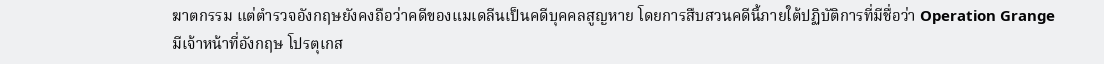ฆาตกรรม แต่ตำรวจอังกฤษยังคงถือว่าคดีของแมเดลีนเป็นคดีบุคคลสูญหาย โดยการสืบสวนคดีนี้ภายใต้ปฏิบัติการที่มีชื่อว่า Operation Grange มีเจ้าหน้าที่อังกฤษ โปรตุเกส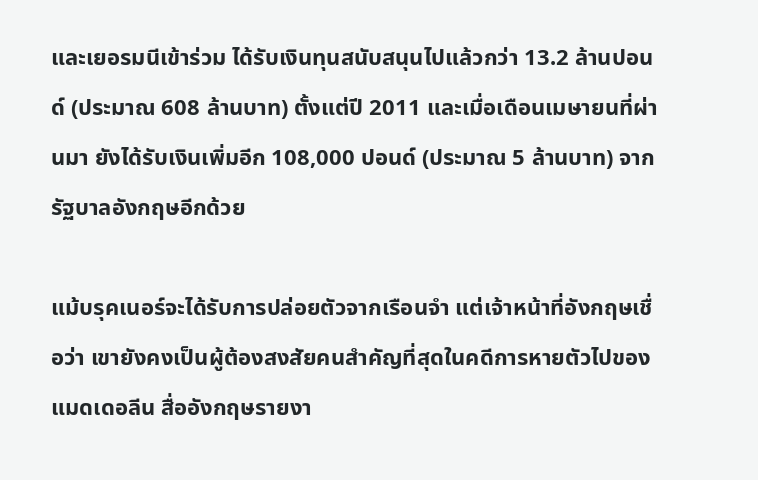และเยอรมนีเข้าร่วม ได้รับเงินทุนสนับสนุนไปแล้วกว่า 13.2 ล้านปอนด์ (ประมาณ 608 ล้านบาท) ตั้งแต่ปี 2011 และเมื่อเดือนเมษายนที่ผ่านมา ยังได้รับเงินเพิ่มอีก 108,000 ปอนด์ (ประมาณ 5 ล้านบาท) จากรัฐบาลอังกฤษอีกด้วย

แม้บรุคเนอร์จะได้รับการปล่อยตัวจากเรือนจำ แต่เจ้าหน้าที่อังกฤษเชื่อว่า เขายังคงเป็นผู้ต้องสงสัยคนสำคัญที่สุดในคดีการหายตัวไปของแมดเดอลีน สื่ออังกฤษรายงา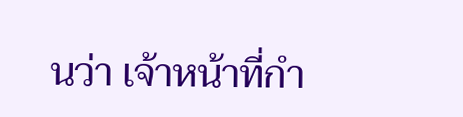นว่า เจ้าหน้าที่กำ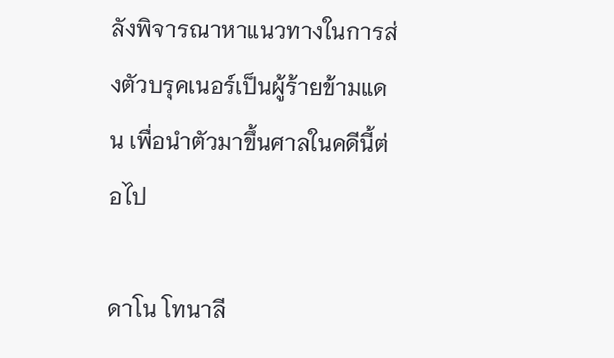ลังพิจารณาหาแนวทางในการส่งตัวบรุคเนอร์เป็นผู้ร้ายข้ามแดน เพื่อนำตัวมาขึ้นศาลในคดีนี้ต่อไป

ดาโน โทนาลี